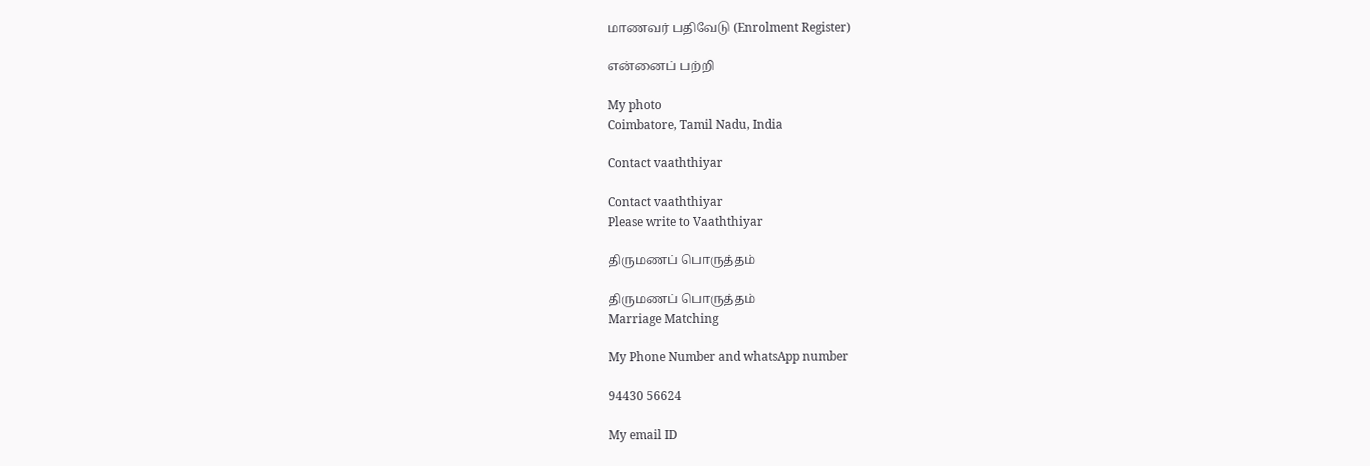மாணவர் பதிவேடு (Enrolment Register)

என்னைப் பற்றி

My photo
Coimbatore, Tamil Nadu, India

Contact vaaththiyar

Contact vaaththiyar
Please write to Vaaththiyar

திருமணப் பொருத்தம்

திருமணப் பொருத்தம்
Marriage Matching

My Phone Number and whatsApp number

94430 56624

My email ID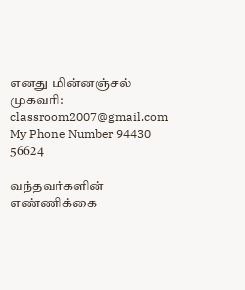எனது மின்னஞ்சல் முகவரி:
classroom2007@gmail.com
My Phone Number 94430 56624

வந்தவர்களின் எண்ணிக்கை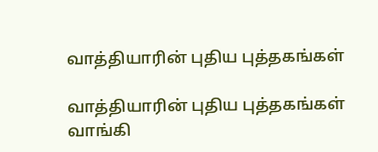வாத்தியாரின் புதிய புத்தகங்கள்

வாத்தியாரின் புதிய புத்தகங்கள்
வாங்கி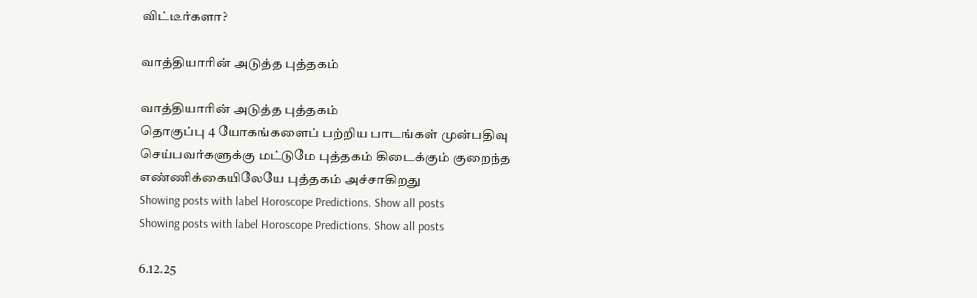விட்டீர்களா?

வாத்தியாரின் அடுத்த புத்தகம்

வாத்தியாரின் அடுத்த புத்தகம்
தொகுப்பு 4 யோகங்களைப் பற்றிய பாடங்கள் முன்பதிவு செய்பவர்களுக்கு மட்டுமே புத்தகம் கிடைக்கும் குறைந்த எண்ணிக்கையிலேயே புத்தகம் அச்சாகிறது
Showing posts with label Horoscope Predictions. Show all posts
Showing posts with label Horoscope Predictions. Show all posts

6.12.25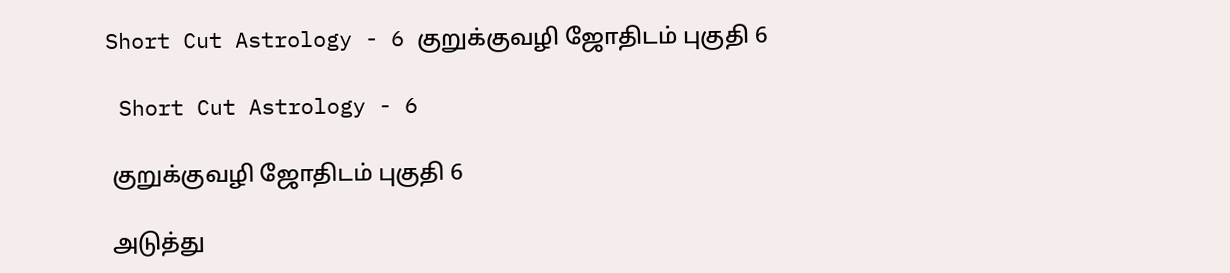Short Cut Astrology - 6 குறுக்குவழி ஜோதிடம் புகுதி 6

 Short Cut Astrology - 6

 குறுக்குவழி ஜோதிடம் புகுதி 6

 அடுத்து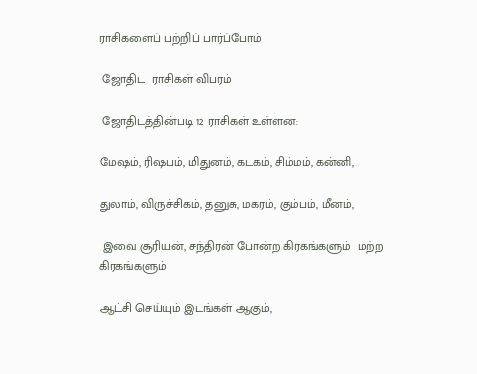ராசிகளைப் பற்றிப் பார்ப்போம்

 ஜோதிட  ராசிகள் விபரம்

 ஜோதிடத்தின்படி 12 ராசிகள் உள்ளன:

மேஷம், ரிஷபம், மிதுனம், கடகம், சிம்மம், கன்னி,

துலாம், விருச்சிகம், தனுசு, மகரம், கும்பம், மீனம்,

 இவை சூரியன், சந்திரன் போன்ற கிரகங்களும்  மற்ற கிரகங்களும்

ஆட்சி செய்யும் இடங்கள் ஆகும்,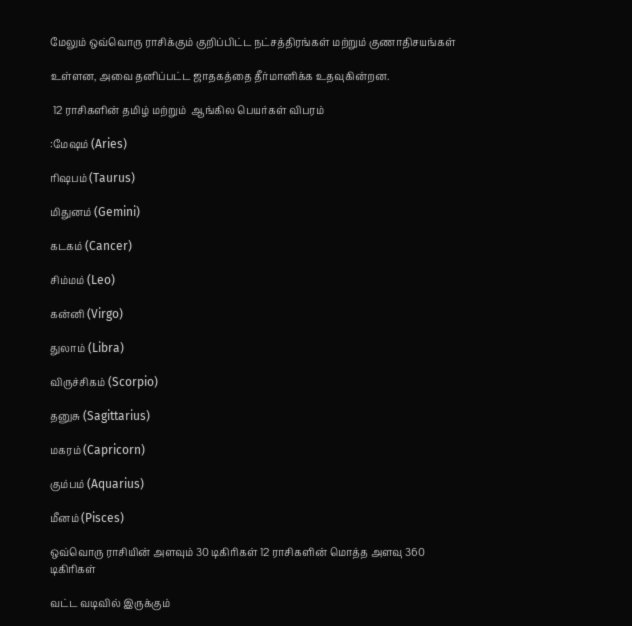மேலும் ஒவ்வொரு ராசிக்கும் குறிப்பிட்ட நட்சத்திரங்கள் மற்றும் குணாதிசயங்கள்

உள்ளன, அவை தனிப்பட்ட ஜாதகத்தை தீர்மானிக்க உதவுகின்றன.

 12 ராசிகளின் தமிழ் மற்றும்  ஆங்கில பெயர்கள் விபரம்

:மேஷம் (Aries)

ரிஷபம் (Taurus)

மிதுனம் (Gemini)

கடகம் (Cancer)

சிம்மம் (Leo)

கன்னி (Virgo)

துலாம் (Libra)

விருச்சிகம் (Scorpio)

தனுசு (Sagittarius)

மகரம் (Capricorn)

கும்பம் (Aquarius)

மீனம் (Pisces)

ஒவ்வொரு ராசியின் அளவும் 30 டிகிரிகள் 12 ராசிகளின் மொத்த அளவு 360 டிகிரிகள்

வட்ட வடிவில் இருக்கும்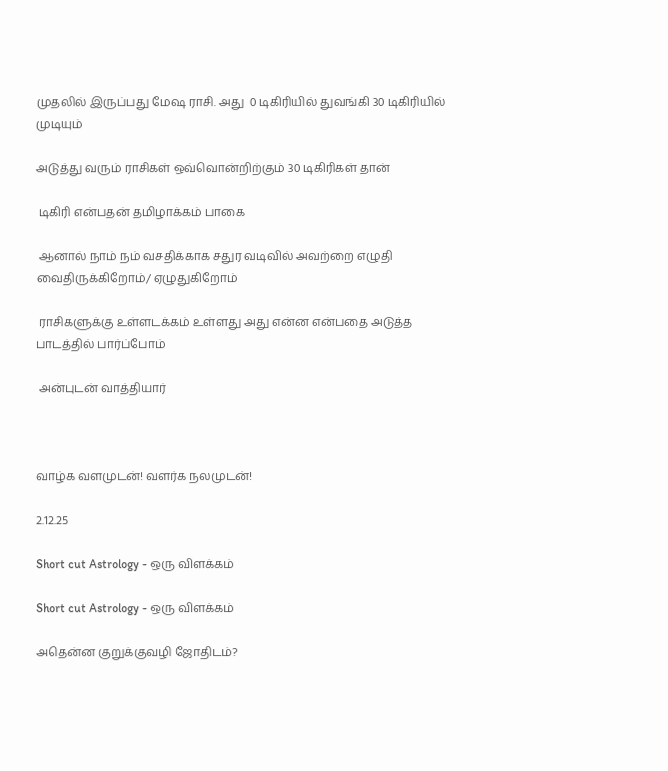முதலில் இருப்பது மேஷ ராசி. அது  0 டிகிரியில் துவங்கி 30 டிகிரியில் முடியும்

அடுத்து வரும் ராசிகள் ஒவ்வொன்றிற்கும் 30 டிகிரிகள் தான்

 டிகிரி என்பதன் தமிழாக்கம் பாகை

 ஆனால் நாம் நம் வசதிக்காக சதுர வடிவில் அவற்றை எழுதி வைதிருக்கிறோம்/ ஏழுதுகிறோம்

 ராசிகளுக்கு உள்ளடக்கம் உள்ளது அது என்ன என்பதை அடுத்த பாடத்தில் பார்ப்போம்

 அன்புடன் வாத்தியார்



வாழ்க வளமுடன்! வளர்க நலமுடன்!

2.12.25

Short cut Astrology - ஒரு விளக்கம்

Short cut Astrology - ஒரு விளக்கம்

அதென்ன குறுக்குவழி ஜோதிடம்?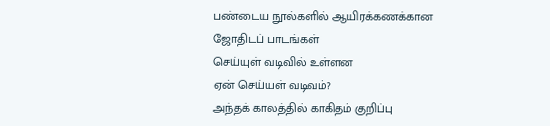பண்டைய நூல்களில் ஆயிரக்கணக்கான ஜோதிடப் பாடங்கள்
செய்யுள் வடிவில் உள்ளன
ஏன் செய்யள் வடிவம்?
அந்தக் காலத்தில் காகிதம் குறிப்பு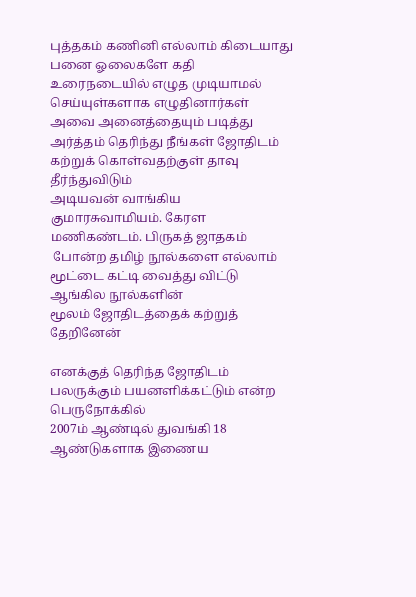புத்தகம் கணினி எல்லாம் கிடையாது
பனை ஓலைகளே கதி
உரைநடையில் எழுத முடியாமல் செய்யுள்களாக எழுதினார்கள்
அவை அனைத்தையும் படித்து அர்த்தம் தெரிந்து நீங்கள் ஜோதிடம் கற்றுக் கொள்வதற்குள் தாவு தீர்ந்துவிடும்
அடியவன் வாங்கிய குமாரசுவாமியம். கேரள மணிகண்டம். பிருகத் ஜாதகம்
 போன்ற தமிழ் நூல்களை எல்லாம் மூட்டை கட்டி வைத்து விட்டு ஆங்கில நூல்களின்
மூலம் ஜோதிடத்தைக் கற்றுத் தேறினேன்

எனக்குத் தெரிந்த ஜோதிடம் பலருக்கும் பயனளிக்கட்டும் என்ற பெருநோக்கில்
2007ம் ஆண்டில் துவங்கி 18 ஆண்டுகளாக இணைய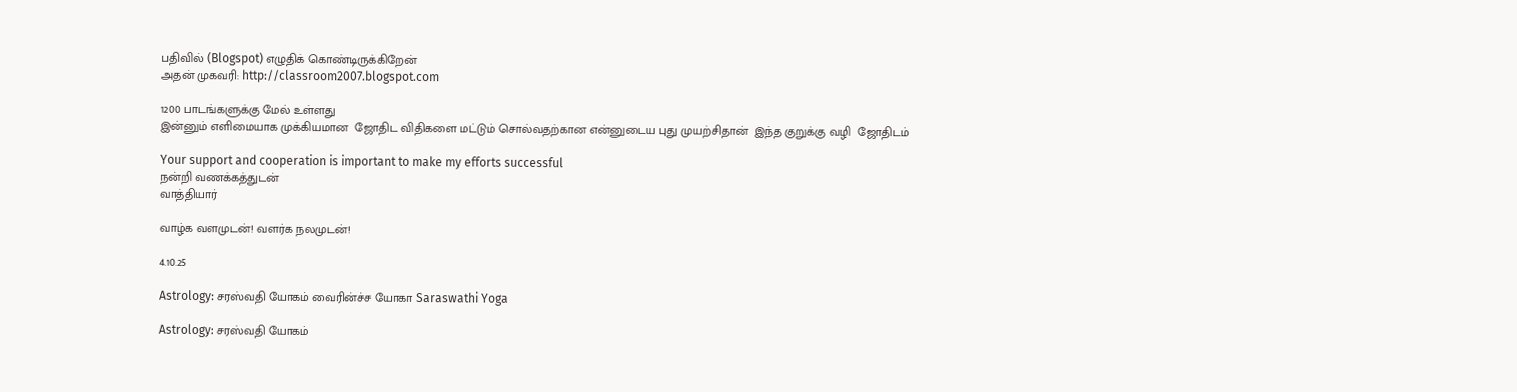பதிவில் (Blogspot) எழுதிக் கொண்டிருக்கிறேன்
அதன் முகவரி: http://classroom2007.blogspot.com

1200 பாடங்களுக்கு மேல் உள்ளது
இன்னும் எளிமையாக முக்கியமான  ஜோதிட விதிகளை மட்டும் சொல்வதற்கான என்னுடைய புது முயற்சிதான்  இந்த குறுக்கு வழி  ஜோதிடம்

Your support and cooperation is important to make my efforts successful
நன்றி வணக்கத்துடன்
வாத்தியார்

வாழ்க வளமுடன்! வளர்க நலமுடன்!

4.10.25

Astrology: சரஸ்வதி யோகம் வைரின்ச்ச யோகா Saraswathi Yoga

Astrology: சரஸ்வதி யோகம்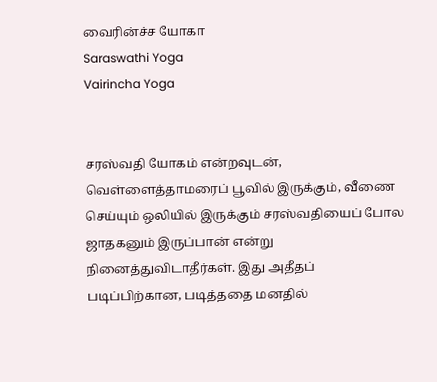வைரின்ச்ச யோகா
Saraswathi Yoga
Vairincha Yoga


சரஸ்வதி யோகம் என்றவுடன், வெள்ளைத்தாமரைப் பூவில் இருக்கும், வீணை செய்யும் ஒலியில் இருக்கும் சரஸ்வதியைப் போல ஜாதகனும் இருப்பான் என்று நினைத்துவிடாதீர்கள். இது அதீதப் படிப்பிற்கான, படித்ததை மனதில்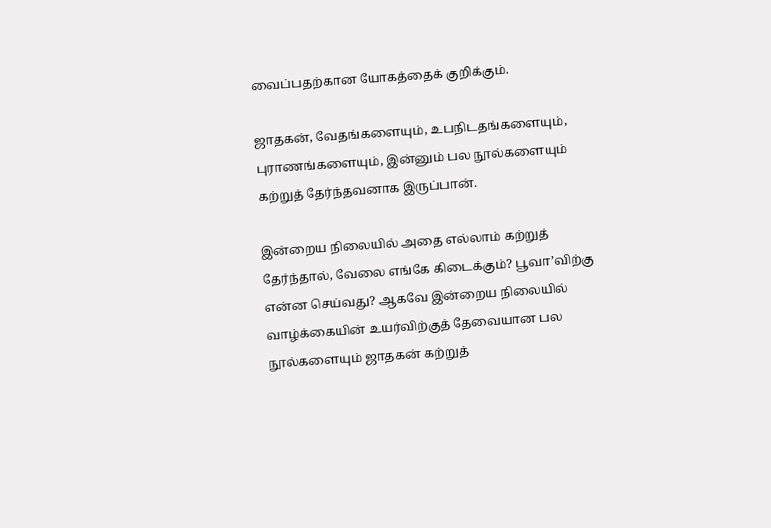வைப்பதற்கான யோகத்தைக் குறிக்கும்.

ஜாதகன், வேதங்களையும், உபநிடதங்களையும், புராணங்களையும், இன்னும் பல நூல்களையும் கற்றுத் தேர்ந்தவனாக இருப்பான்.

இன்றைய நிலையில் அதை எல்லாம் கற்றுத் தேர்ந்தால், வேலை எங்கே கிடைக்கும்? பூவா’விற்கு என்ன செய்வது? ஆகவே இன்றைய நிலையில் வாழ்க்கையின் உயர்விற்குத் தேவையான பல நூல்களையும் ஜாதகன் கற்றுத்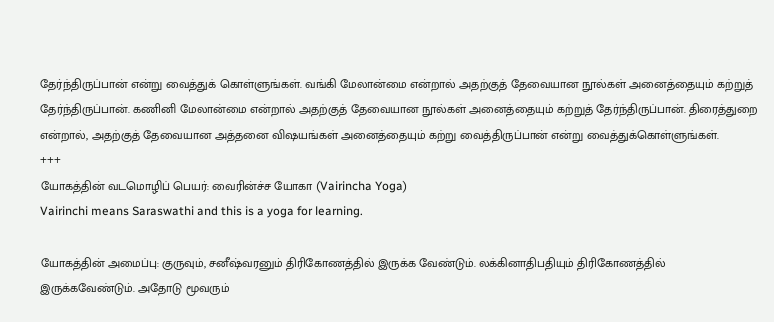தேர்ந்திருப்பான் என்று வைத்துக் கொள்ளுங்கள். வங்கி மேலான்மை என்றால் அதற்குத் தேவையான நூல்கள் அனைத்தையும் கற்றுத் தேர்ந்திருப்பான். கணினி மேலான்மை என்றால் அதற்குத் தேவையான நூல்கள் அனைத்தையும் கற்றுத் தேர்ந்திருப்பான். திரைத்துறை என்றால், அதற்குத் தேவையான அத்தனை விஷயங்கள் அனைத்தையும் கற்று வைத்திருப்பான் என்று வைத்துக்கொள்ளுங்கள்.
+++
யோகத்தின் வடமொழிப் பெயர்: வைரின்ச்ச யோகா (Vairincha Yoga)
Vairinchi means Saraswathi and this is a yoga for learning.

யோகத்தின் அமைப்பு: குருவும், சனீஷ்வரனும் திரிகோணத்தில் இருக்க வேண்டும். லக்கினாதிபதியும் திரிகோணத்தில் இருக்கவேண்டும். அதோடு மூவரும்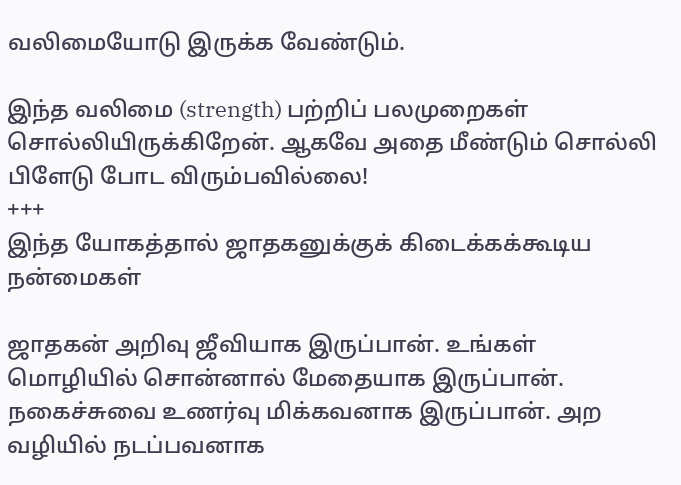வலிமையோடு இருக்க வேண்டும்.

இந்த வலிமை (strength) பற்றிப் பலமுறைகள் சொல்லியிருக்கிறேன். ஆகவே அதை மீண்டும் சொல்லி பிளேடு போட விரும்பவில்லை!
+++
இந்த யோகத்தால் ஜாதகனுக்குக் கிடைக்கக்கூடிய நன்மைகள்

ஜாதகன் அறிவு ஜீவியாக இருப்பான். உங்கள் மொழியில் சொன்னால் மேதையாக இருப்பான். நகைச்சுவை உணர்வு மிக்கவனாக இருப்பான். அற வழியில் நடப்பவனாக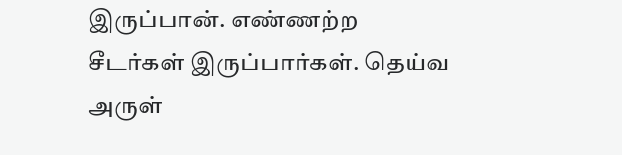இருப்பான். எண்ணற்ற சீடர்கள் இருப்பார்கள். தெய்வ அருள்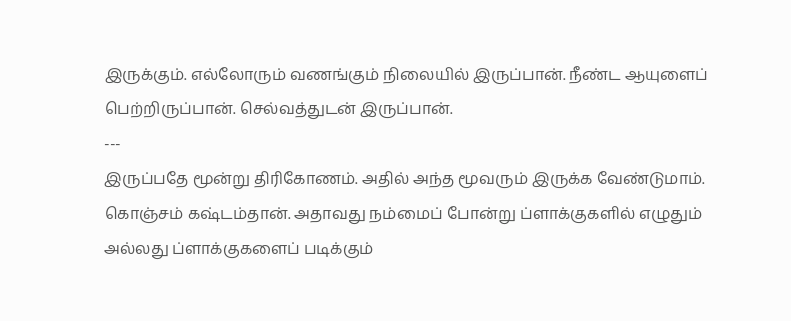இருக்கும். எல்லோரும் வணங்கும் நிலையில் இருப்பான். நீண்ட ஆயுளைப் பெற்றிருப்பான். செல்வத்துடன் இருப்பான்.
---
இருப்பதே மூன்று திரிகோணம். அதில் அந்த மூவரும் இருக்க வேண்டுமாம். கொஞ்சம் கஷ்டம்தான். அதாவது நம்மைப் போன்று ப்ளாக்குகளில் எழுதும் அல்லது ப்ளாக்குகளைப் படிக்கும்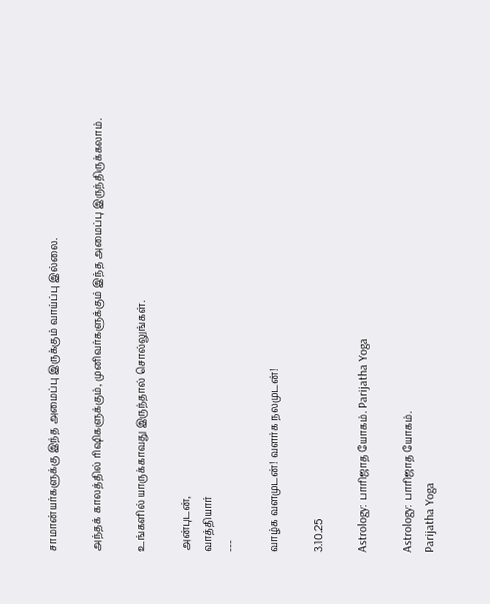சாமான்யர்களுக்கு இந்த அமைப்பு இருக்கும் வாய்ப்பு இல்லை.

அந்தக் காலத்தில் ரிஷிகளுக்கும், முனிவர்களுக்கும் இந்த அமைப்பு இருந்திருக்கலாம்.

உங்களில் யாருக்காவது இருந்தால் சொல்லுங்கள்.

அன்புடன்,
வாத்தியார்
---

வாழ்க வளமுடன்! வளர்க நலமுடன்!

3.10.25

Astrology: பாரிஜாத யோகம். Parijatha Yoga

Astrology: பாரிஜாத யோகம்.
Parijatha Yoga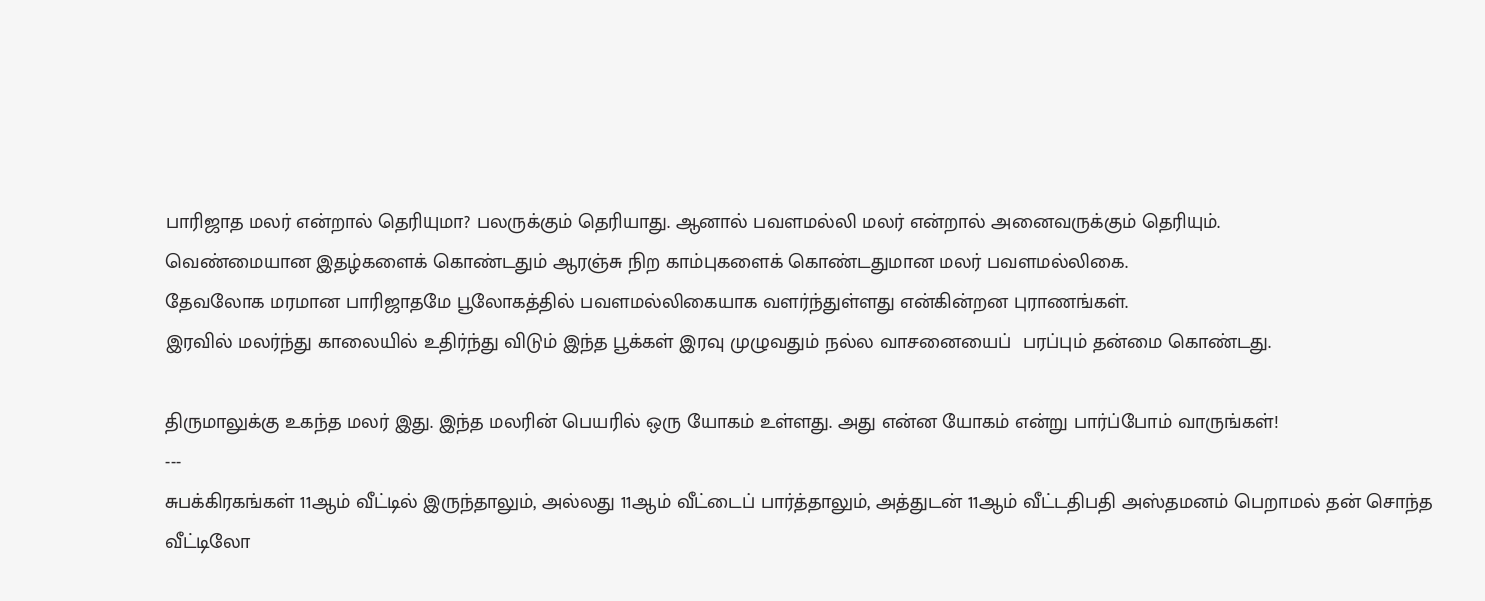பாரிஜாத மலர் என்றால் தெரியுமா? பலருக்கும் தெரியாது. ஆனால் பவளமல்லி மலர் என்றால் அனைவருக்கும் தெரியும்.
வெண்மையான இதழ்களைக் கொண்டதும் ஆரஞ்சு நிற காம்புகளைக் கொண்டதுமான மலர் பவளமல்லிகை.
தேவலோக மரமான பாரிஜாதமே பூலோகத்தில் பவளமல்லிகையாக வளர்ந்துள்ளது என்கின்றன புராணங்கள்.
இரவில் மலர்ந்து காலையில் உதிர்ந்து விடும் இந்த பூக்கள் இரவு முழுவதும் நல்ல வாசனையைப்  பரப்பும் தன்மை கொண்டது.

திருமாலுக்கு உகந்த மலர் இது. இந்த மலரின் பெயரில் ஒரு யோகம் உள்ளது. அது என்ன யோகம் என்று பார்ப்போம் வாருங்கள்!
---
சுபக்கிரகங்கள் 11ஆம் வீட்டில் இருந்தாலும், அல்லது 11ஆம் வீட்டைப் பார்த்தாலும், அத்துடன் 11ஆம் வீட்டதிபதி அஸ்தமனம் பெறாமல் தன் சொந்த வீட்டிலோ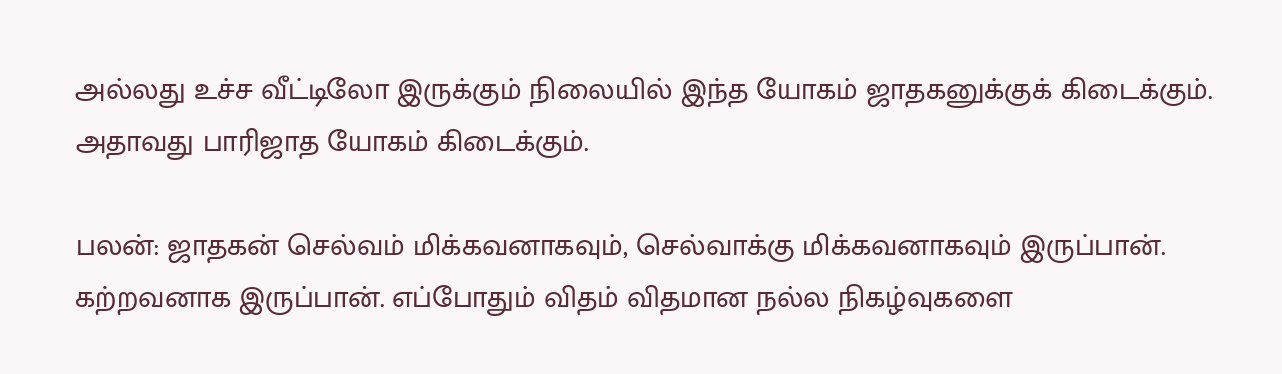அல்லது உச்ச வீட்டிலோ இருக்கும் நிலையில் இந்த யோகம் ஜாதகனுக்குக் கிடைக்கும். அதாவது பாரிஜாத யோகம் கிடைக்கும்.

பலன்: ஜாதகன் செல்வம் மிக்கவனாகவும், செல்வாக்கு மிக்கவனாகவும் இருப்பான். கற்றவனாக இருப்பான். எப்போதும் விதம் விதமான நல்ல நிகழ்வுகளை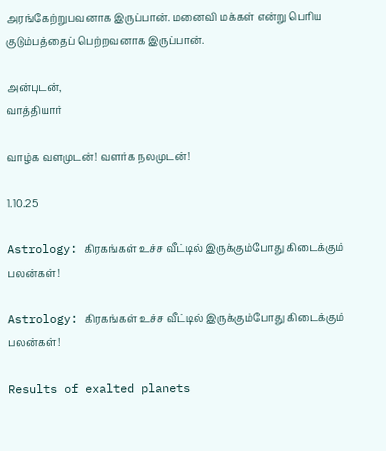அரங்கேற்றுபவனாக இருப்பான். மனைவி மக்கள் என்று பெரிய குடும்பத்தைப் பெற்றவனாக இருப்பான்.

அன்புடன்,
வாத்தியார்

வாழ்க வளமுடன்! வளர்க நலமுடன்!

1.10.25

Astrology: கிரகங்கள் உச்ச வீட்டில் இருக்கும்போது கிடைக்கும் பலன்கள்!

Astrology: கிரகங்கள் உச்ச வீட்டில் இருக்கும்போது கிடைக்கும் பலன்கள்!

Results of exalted planets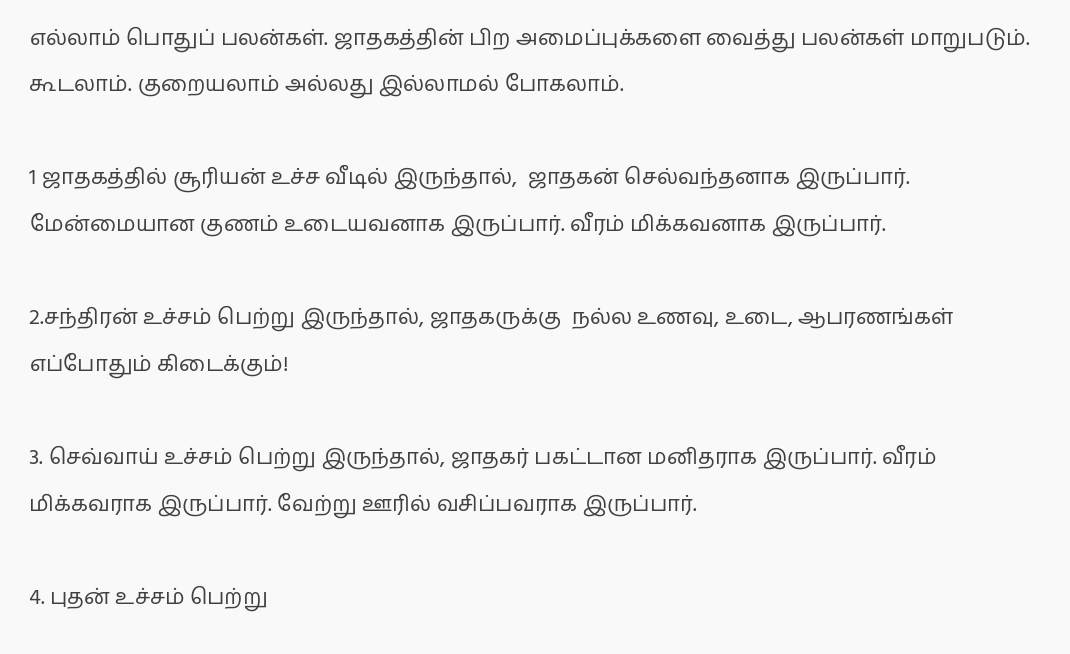எல்லாம் பொதுப் பலன்கள். ஜாதகத்தின் பிற அமைப்புக்களை வைத்து பலன்கள் மாறுபடும். கூடலாம். குறையலாம் அல்லது இல்லாமல் போகலாம்.

1 ஜாதகத்தில் சூரியன் உச்ச வீடில் இருந்தால்,  ஜாதகன் செல்வந்தனாக இருப்பார். மேன்மையான குணம் உடையவனாக இருப்பார். வீரம் மிக்கவனாக இருப்பார்.

2.சந்திரன் உச்சம் பெற்று இருந்தால், ஜாதகருக்கு  நல்ல உணவு, உடை, ஆபரணங்கள் எப்போதும் கிடைக்கும்!

3. செவ்வாய் உச்சம் பெற்று இருந்தால், ஜாதகர் பகட்டான மனிதராக இருப்பார். வீரம் மிக்கவராக இருப்பார். வேற்று ஊரில் வசிப்பவராக இருப்பார்.

4. புதன் உச்சம் பெற்று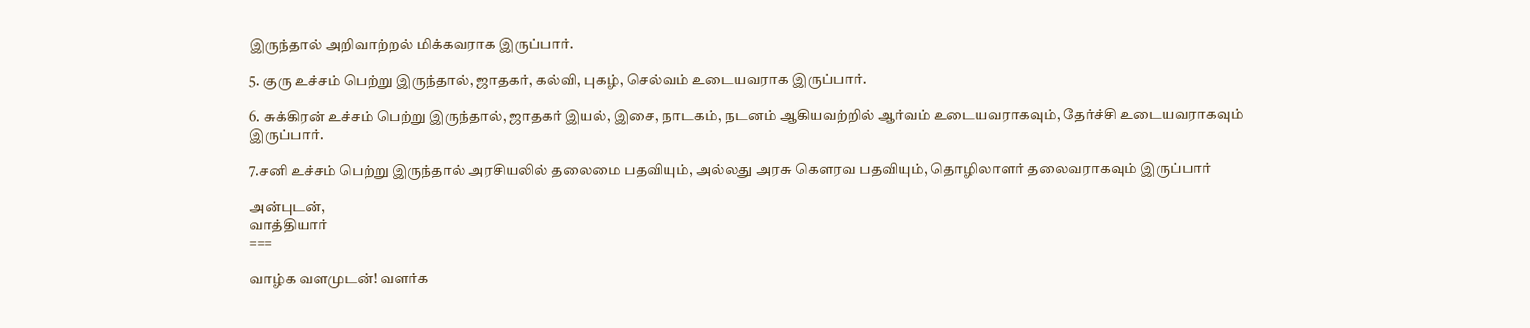இருந்தால் அறிவாற்றல் மிக்கவராக இருப்பார்.

5. குரு உச்சம் பெற்று இருந்தால், ஜாதகர், கல்வி, புகழ், செல்வம் உடையவராக இருப்பார்.

6. சுக்கிரன் உச்சம் பெற்று இருந்தால், ஜாதகர் இயல், இசை, நாடகம், நடனம் ஆகியவற்றில் ஆர்வம் உடையவராகவும், தேர்ச்சி உடையவராகவும் இருப்பார்.

7.சனி உச்சம் பெற்று இருந்தால் அரசியலில் தலைமை பதவியும், அல்லது அரசு கெளரவ பதவியும், தொழிலாளர் தலைவராகவும் இருப்பார்

அன்புடன்,
வாத்தியார்
===

வாழ்க வளமுடன்! வளர்க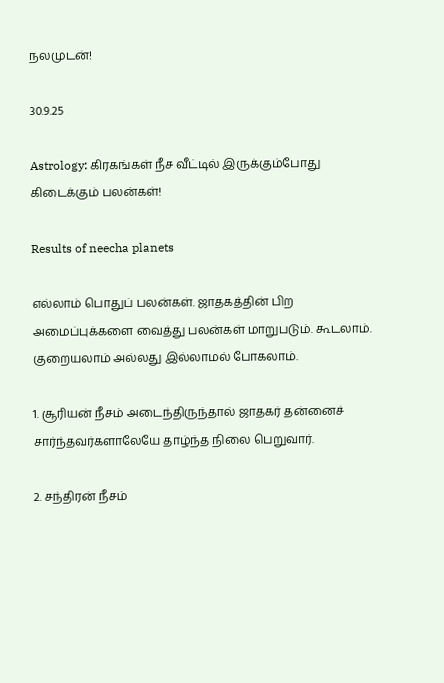நலமுடன்!

30.9.25

Astrology: கிரகங்கள் நீச வீட்டில் இருக்கும்போது கிடைக்கும் பலன்கள்!

Results of neecha planets

எல்லாம் பொதுப் பலன்கள். ஜாதகத்தின் பிற அமைப்புக்களை வைத்து பலன்கள் மாறுபடும். கூடலாம். குறையலாம் அல்லது இல்லாமல் போகலாம்.

1. சூரியன் நீசம் அடைந்திருந்தால் ஜாதகர் தன்னைச் சார்ந்தவர்களாலேயே தாழ்ந்த நிலை பெறுவார்.

2. சந்திரன் நீசம்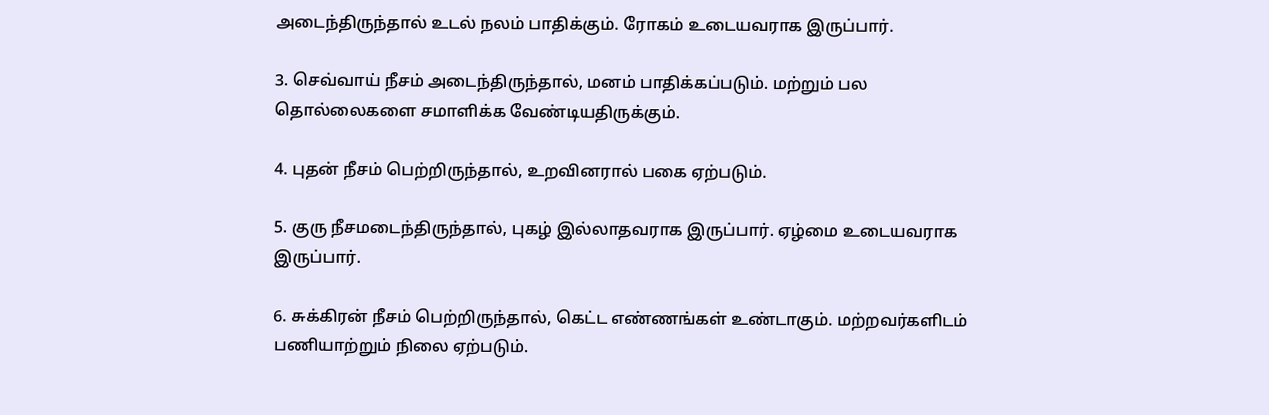அடைந்திருந்தால் உடல் நலம் பாதிக்கும். ரோகம் உடையவராக இருப்பார்.

3. செவ்வாய் நீசம் அடைந்திருந்தால், மனம் பாதிக்கப்படும். மற்றும் பல தொல்லைகளை சமாளிக்க வேண்டியதிருக்கும்.

4. புதன் நீசம் பெற்றிருந்தால், உறவினரால் பகை ஏற்படும்.

5. குரு நீசமடைந்திருந்தால், புகழ் இல்லாதவராக இருப்பார். ஏழ்மை உடையவராக இருப்பார்.

6. சுக்கிரன் நீசம் பெற்றிருந்தால், கெட்ட எண்ணங்கள் உண்டாகும். மற்றவர்களிடம் பணியாற்றும் நிலை ஏற்படும்.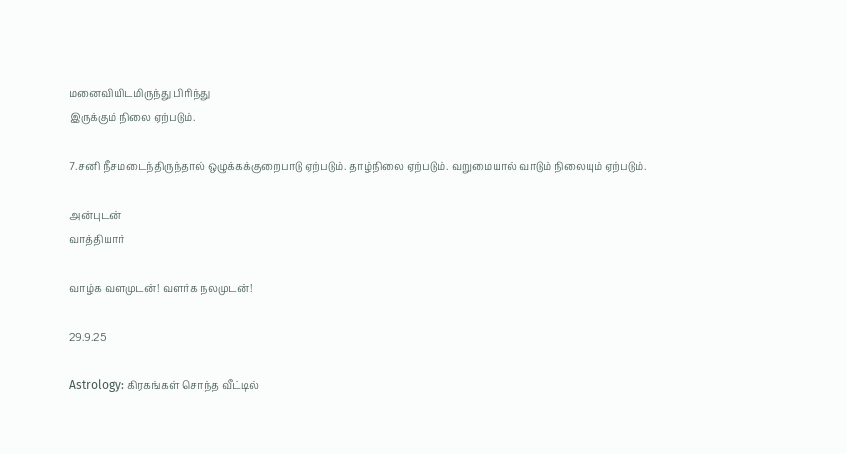மனைவியிடமிருந்து பிரிந்து
இருக்கும் நிலை ஏற்படும்.

7.சனி நீசமடைந்திருந்தால் ஒழுக்கக்குறைபாடு ஏற்படும். தாழ்நிலை ஏற்படும். வறுமையால் வாடும் நிலையும் ஏற்படும்.

அன்புடன்
வாத்தியார்

வாழ்க வளமுடன்! வளர்க நலமுடன்!

29.9.25

Astrology: கிரகங்கள் சொந்த வீட்டில்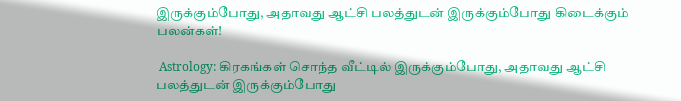இருக்கும்போது, அதாவது ஆட்சி பலத்துடன் இருக்கும்போது கிடைக்கும் பலன்கள்!

 Astrology: கிரகங்கள் சொந்த வீட்டில் இருக்கும்போது, அதாவது ஆட்சி பலத்துடன் இருக்கும்போது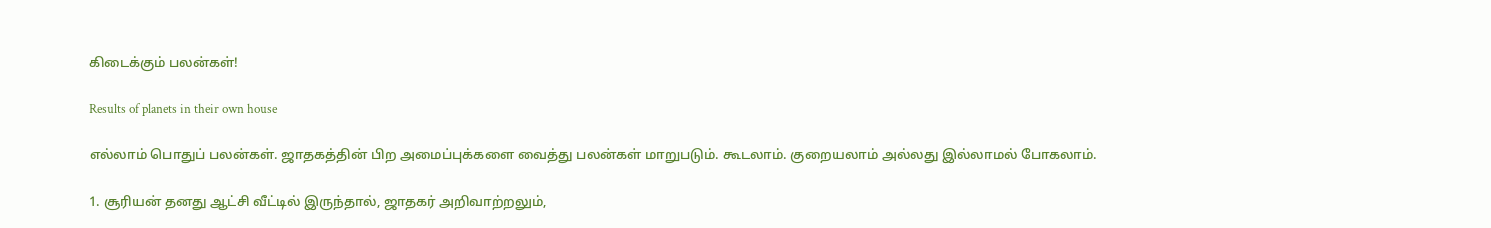கிடைக்கும் பலன்கள்!

Results of planets in their own house

எல்லாம் பொதுப் பலன்கள். ஜாதகத்தின் பிற அமைப்புக்களை வைத்து பலன்கள் மாறுபடும். கூடலாம். குறையலாம் அல்லது இல்லாமல் போகலாம்.

1. சூரியன் தனது ஆட்சி வீட்டில் இருந்தால், ஜாதகர் அறிவாற்றலும்,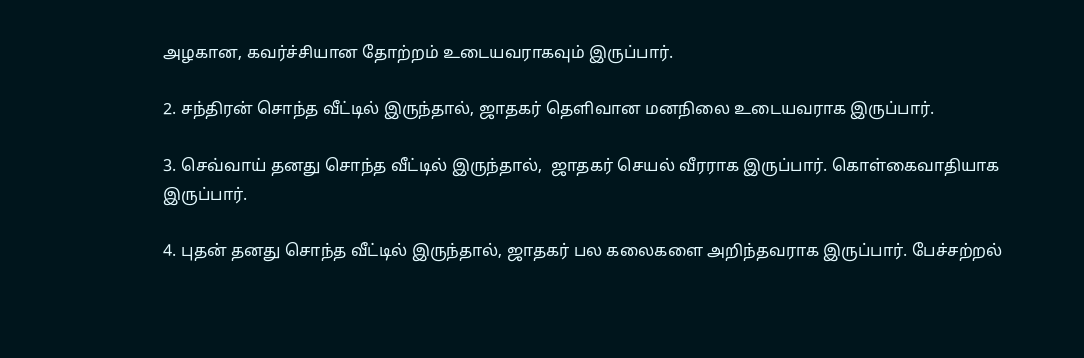அழகான, கவர்ச்சியான தோற்றம் உடையவராகவும் இருப்பார்.

2. சந்திரன் சொந்த வீட்டில் இருந்தால், ஜாதகர் தெளிவான மனநிலை உடையவராக இருப்பார்.

3. செவ்வாய் தனது சொந்த வீட்டில் இருந்தால்,  ஜாதகர் செயல் வீரராக இருப்பார். கொள்கைவாதியாக இருப்பார்.

4. புதன் தனது சொந்த வீட்டில் இருந்தால், ஜாதகர் பல கலைகளை அறிந்தவராக இருப்பார். பேச்சற்றல்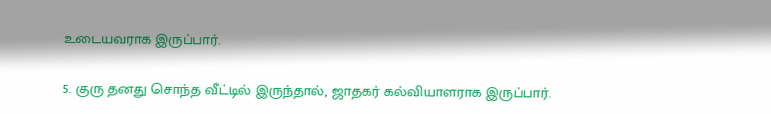உடையவராக இருப்பார்.

5. குரு தனது சொந்த வீட்டில் இருந்தால், ஜாதகர் கல்வியாளராக இருப்பார்.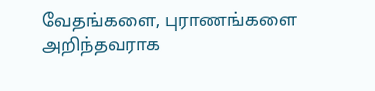வேதங்களை, புராணங்களை அறிந்தவராக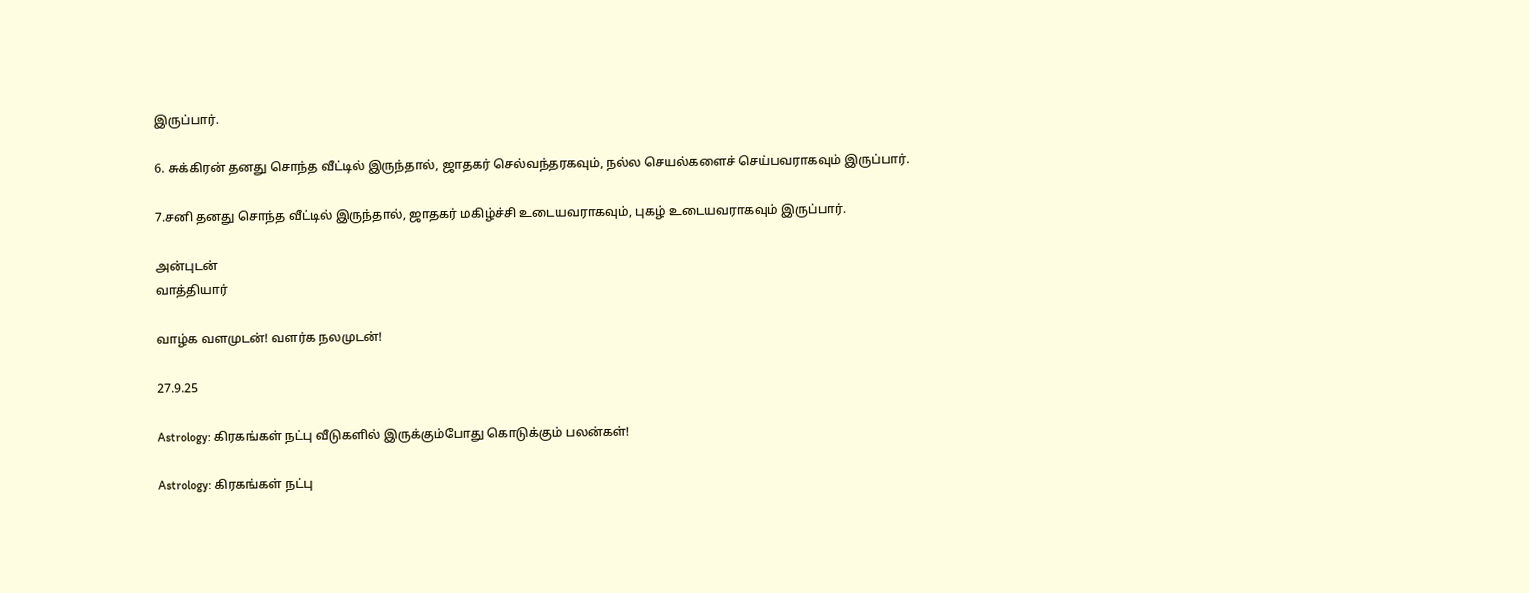இருப்பார்.

6. சுக்கிரன் தனது சொந்த வீட்டில் இருந்தால், ஜாதகர் செல்வந்தரகவும், நல்ல செயல்களைச் செய்பவராகவும் இருப்பார்.

7.சனி தனது சொந்த வீட்டில் இருந்தால், ஜாதகர் மகிழ்ச்சி உடையவராகவும், புகழ் உடையவராகவும் இருப்பார்.

அன்புடன்
வாத்தியார்

வாழ்க வளமுடன்! வளர்க நலமுடன்!

27.9.25

Astrology: கிரகங்கள் நட்பு வீடுகளில் இருக்கும்போது கொடுக்கும் பலன்கள்!

Astrology: கிரகங்கள் நட்பு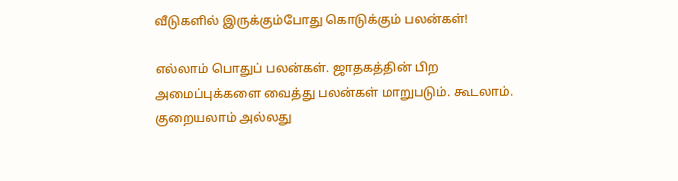வீடுகளில் இருக்கும்போது கொடுக்கும் பலன்கள்!

எல்லாம் பொதுப் பலன்கள். ஜாதகத்தின் பிற அமைப்புக்களை வைத்து பலன்கள் மாறுபடும். கூடலாம். குறையலாம் அல்லது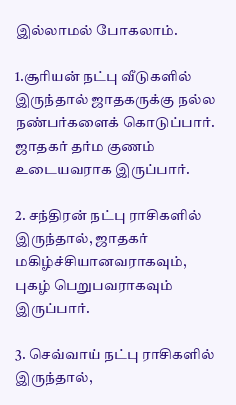இல்லாமல் போகலாம்.

1.சூரியன் நட்பு வீடுகளில் இருந்தால் ஜாதகருக்கு நல்ல நண்பர்களைக் கொடுப்பார். ஜாதகர் தர்ம குணம் உடையவராக இருப்பார்.

2. சந்திரன் நட்பு ராசிகளில் இருந்தால், ஜாதகர் மகிழ்ச்சியானவராகவும், புகழ் பெறுபவராகவும் இருப்பார்.

3. செவ்வாய் நட்பு ராசிகளில் இருந்தால்,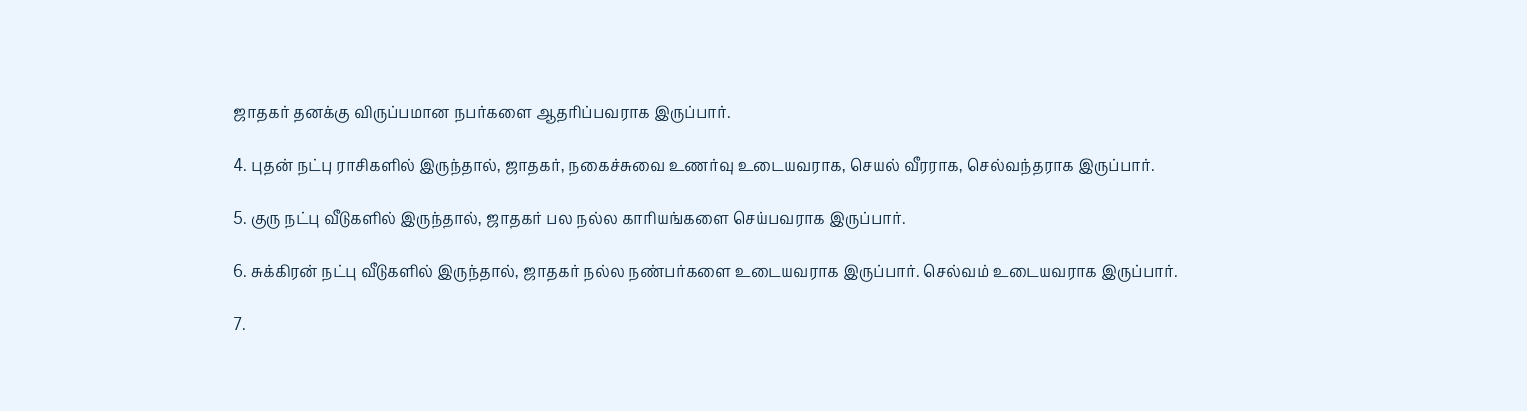ஜாதகர் தனக்கு விருப்பமான நபர்களை ஆதரிப்பவராக இருப்பார்.

4. புதன் நட்பு ராசிகளில் இருந்தால், ஜாதகர், நகைச்சுவை உணர்வு உடையவராக, செயல் வீரராக, செல்வந்தராக இருப்பார்.

5. குரு நட்பு வீடுகளில் இருந்தால், ஜாதகர் பல நல்ல காரியங்களை செய்பவராக இருப்பார்.

6. சுக்கிரன் நட்பு வீடுகளில் இருந்தால், ஜாதகர் நல்ல நண்பர்களை உடையவராக இருப்பார். செல்வம் உடையவராக இருப்பார்.

7.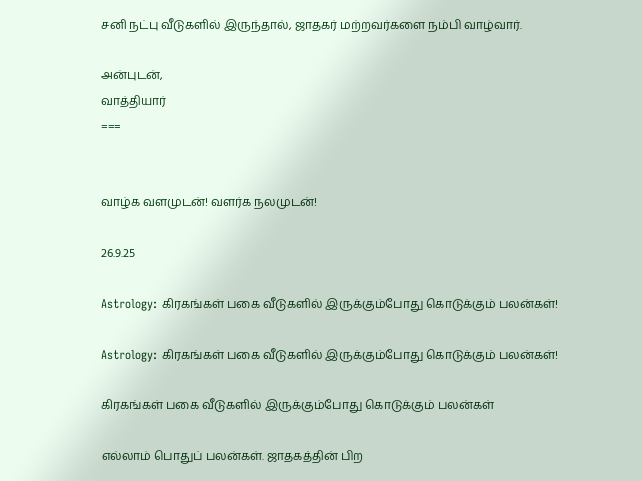சனி நட்பு வீடுகளில் இருந்தால், ஜாதகர் மற்றவர்களை நம்பி வாழ்வார்.

அன்புடன்,
வாத்தியார்
===


வாழ்க வளமுடன்! வளர்க நலமுடன்!

26.9.25

Astrology: கிரகங்கள் பகை வீடுகளில் இருக்கும்போது கொடுக்கும் பலன்கள்!

Astrology: கிரகங்கள் பகை வீடுகளில் இருக்கும்போது கொடுக்கும் பலன்கள்!

கிரகங்கள் பகை வீடுகளில் இருக்கும்போது கொடுக்கும் பலன்கள்

எல்லாம் பொதுப் பலன்கள். ஜாதகத்தின் பிற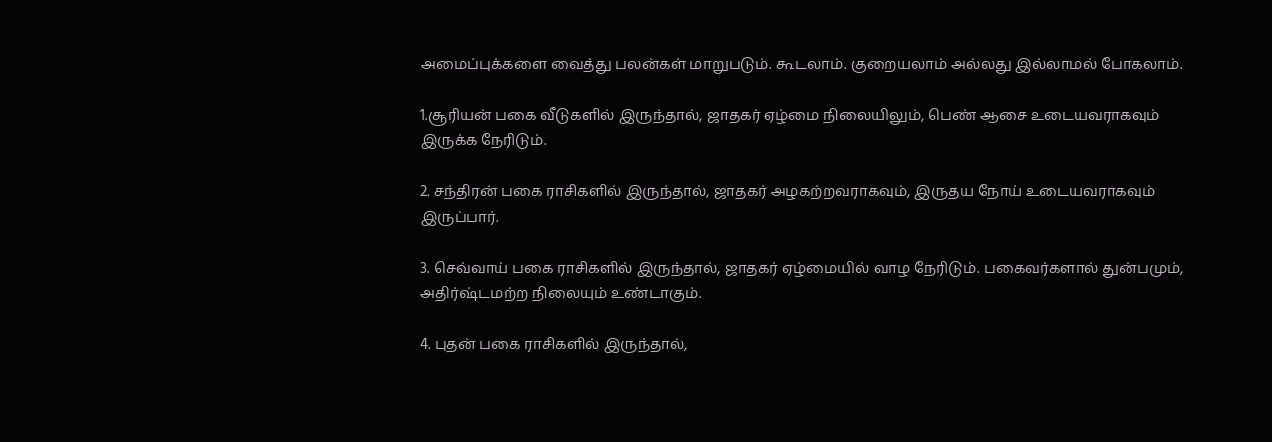அமைப்புக்களை வைத்து பலன்கள் மாறுபடும். கூடலாம். குறையலாம் அல்லது இல்லாமல் போகலாம்.

1.சூரியன் பகை வீடுகளில் இருந்தால், ஜாதகர் ஏழ்மை நிலையிலும், பெண் ஆசை உடையவராகவும் இருக்க நேரிடும்.

2. சந்திரன் பகை ராசிகளில் இருந்தால், ஜாதகர் அழகற்றவராகவும், இருதய நோய் உடையவராகவும் இருப்பார்.

3. செவ்வாய் பகை ராசிகளில் இருந்தால், ஜாதகர் ஏழ்மையில் வாழ நேரிடும். பகைவர்களால் துன்பமும், அதிர்ஷ்டமற்ற நிலையும் உண்டாகும்.

4. புதன் பகை ராசிகளில் இருந்தால்,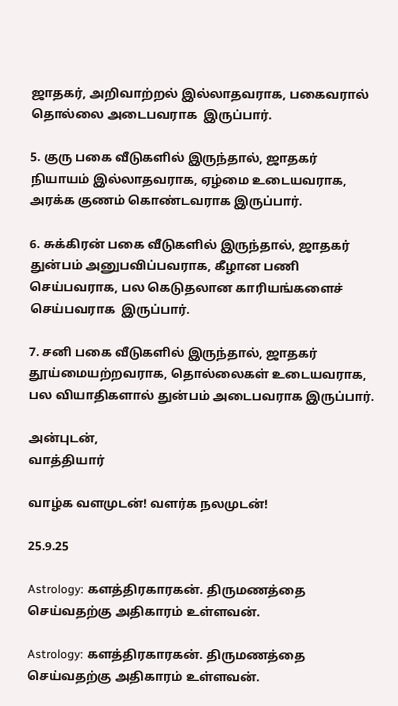ஜாதகர், அறிவாற்றல் இல்லாதவராக, பகைவரால் தொல்லை அடைபவராக  இருப்பார்.

5. குரு பகை வீடுகளில் இருந்தால், ஜாதகர் நியாயம் இல்லாதவராக, ஏழ்மை உடையவராக, அரக்க குணம் கொண்டவராக இருப்பார்.

6. சுக்கிரன் பகை வீடுகளில் இருந்தால், ஜாதகர் துன்பம் அனுபவிப்பவராக, கீழான பணி செய்பவராக, பல கெடுதலான காரியங்களைச் செய்பவராக  இருப்பார்.

7. சனி பகை வீடுகளில் இருந்தால், ஜாதகர் தூய்மையற்றவராக, தொல்லைகள் உடையவராக, பல வியாதிகளால் துன்பம் அடைபவராக இருப்பார்.

அன்புடன்,
வாத்தியார்

வாழ்க வளமுடன்! வளர்க நலமுடன்!

25.9.25

Astrology: களத்திரகாரகன். திருமணத்தை செய்வதற்கு அதிகாரம் உள்ளவன்.

Astrology: களத்திரகாரகன். திருமணத்தை செய்வதற்கு அதிகாரம் உள்ளவன்.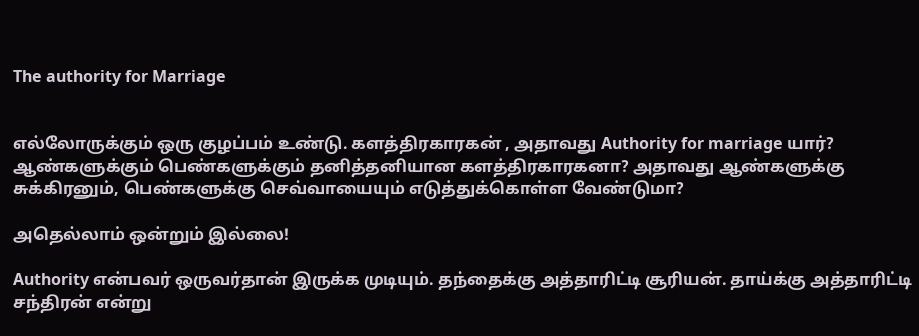The authority for Marriage


எல்லோருக்கும் ஒரு குழப்பம் உண்டு. களத்திரகாரகன் , அதாவது Authority for marriage யார்? ஆண்களுக்கும் பெண்களுக்கும் தனித்தனியான களத்திரகாரகனா? அதாவது ஆண்களுக்கு சுக்கிரனும், பெண்களுக்கு செவ்வாயையும் எடுத்துக்கொள்ள வேண்டுமா?

அதெல்லாம் ஒன்றும் இல்லை!

Authority என்பவர் ஒருவர்தான் இருக்க முடியும். தந்தைக்கு அத்தாரிட்டி சூரியன். தாய்க்கு அத்தாரிட்டி சந்திரன் என்று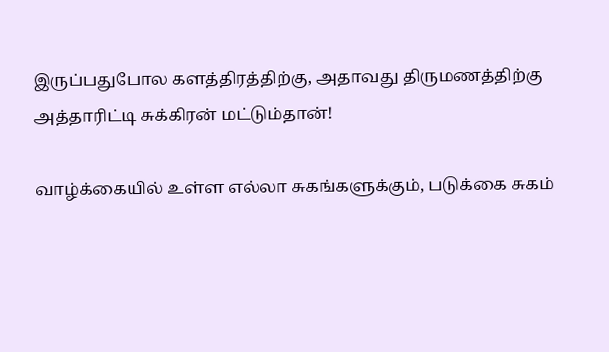இருப்பதுபோல களத்திரத்திற்கு, அதாவது திருமணத்திற்கு அத்தாரிட்டி சுக்கிரன் மட்டும்தான்!

வாழ்க்கையில் உள்ள எல்லா சுகங்களுக்கும், படுக்கை சுகம்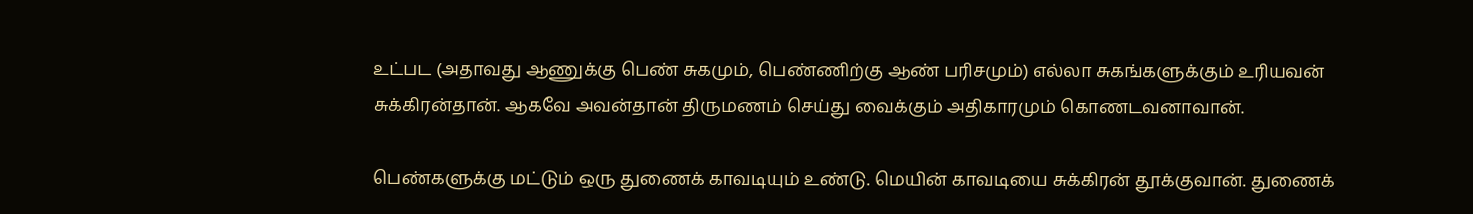உட்பட (அதாவது ஆணுக்கு பெண் சுகமும், பெண்ணிற்கு ஆண் பரிசமும்) எல்லா சுகங்களுக்கும் உரியவன் சுக்கிரன்தான். ஆகவே அவன்தான் திருமணம் செய்து வைக்கும் அதிகாரமும் கொணடவனாவான்.

பெண்களுக்கு மட்டும் ஒரு துணைக் காவடியும் உண்டு. மெயின் காவடியை சுக்கிரன் தூக்குவான். துணைக்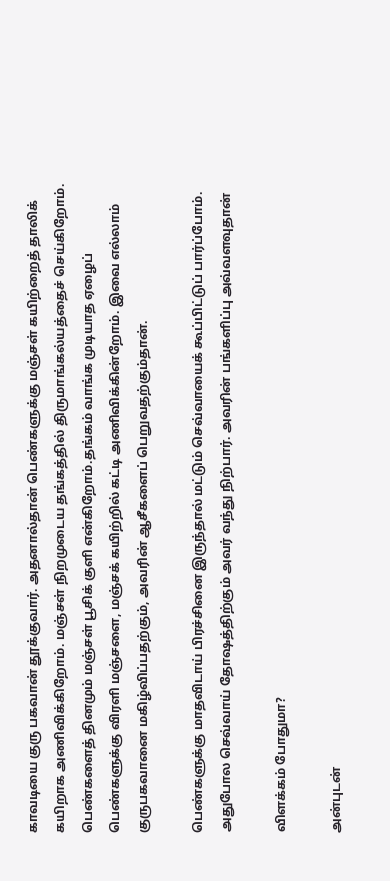காவடியை குரு பகவான் தூக்குவார். அதனால்தான் பெண்களுக்கு மஞ்சள் கயிற்றைத் தாலிக் கயிறாக அணிவிக்கிறோம். மஞ்சள் நிறமுடைய தங்கத்தில் திருமாங்கல்யத்தைச் செய்கிறோம். பெண்களைத் தினமும் மஞ்சள் பூசிக் குளி என்கிறோம்.தங்கம் வாங்க முடியாத ஏழைப் பெண்களுக்கு விரளி மஞ்சளை, மஞ்சக் கயிற்றில் கட்டி அணிவிக்கின்றோம். இவை எல்லாம் குருபகவானை மகிழ்விப்பதற்கும், அவரின் ஆசீகளைப் பெறுவதற்கும்தான்.

பெண்களுக்கு மாதவிடாய் பிரச்சினை இருந்தால் மட்டும் செவ்வாயைக் கூப்பிட்டுப் பார்ப்போம். அதுபோல செவ்வாய் தோஷத்திற்கும் அவர் வந்து நிற்பார். அவரின் பங்களிப்பு அவ்வளவுதான்

விளக்கம் போதுமா?

அன்புடன்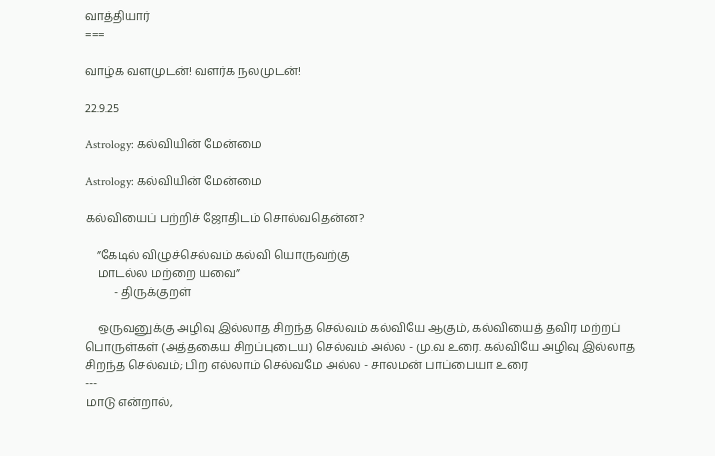வாத்தியார்
===

வாழ்க வளமுடன்! வளர்க நலமுடன்!

22.9.25

Astrology: கல்வியின் மேன்மை

Astrology: கல்வியின் மேன்மை

கல்வியைப் பற்றிச் ஜோதிடம் சொல்வதென்ன?

    ”கேடில் விழுச்செல்வம் கல்வி யொருவற்கு
    மாடல்ல மற்றை யவை”
          - திருக்குறள்

    ஒருவனுக்கு அழிவு இல்லாத சிறந்த செல்வம் கல்வியே ஆகும், கல்வியைத் தவிர மற்றப் பொருள்கள் (அத்தகைய சிறப்புடைய) செல்வம் அல்ல - மு.வ உரை. கல்வியே அழிவு இல்லாத சிறந்த செல்வம்; பிற எல்லாம் செல்வமே அல்ல - சாலமன் பாப்பையா உரை
---
மாடு என்றால்,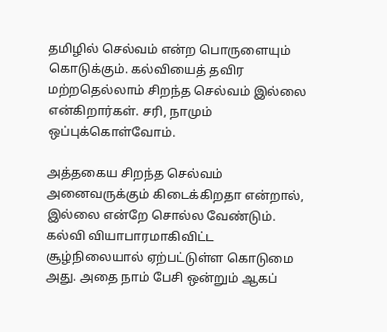தமிழில் செல்வம் என்ற பொருளையும் கொடுக்கும். கல்வியைத் தவிர மற்றதெல்லாம் சிறந்த செல்வம் இல்லை என்கிறார்கள். சரி, நாமும் ஒப்புக்கொள்வோம்.

அத்தகைய சிறந்த செல்வம் அனைவருக்கும் கிடைக்கிறதா என்றால், இல்லை என்றே சொல்ல வேண்டும். கல்வி வியாபாரமாகிவிட்ட சூழ்நிலையால் ஏற்பட்டுள்ள கொடுமை அது. அதை நாம் பேசி ஒன்றும் ஆகப்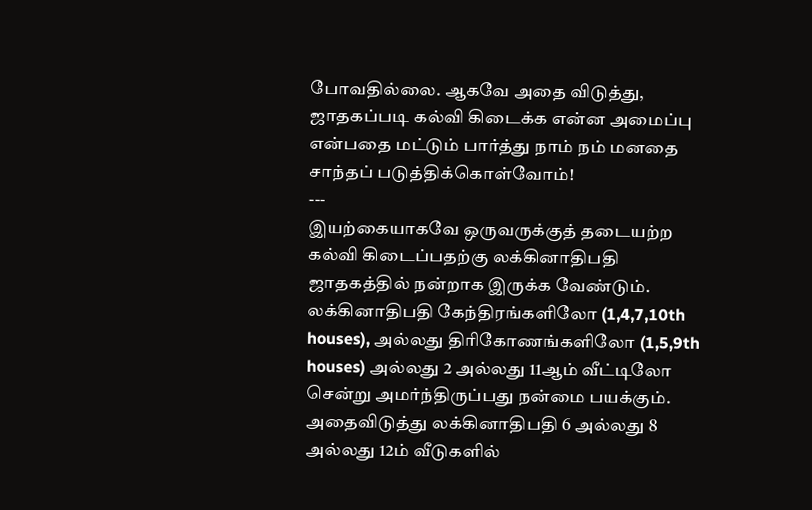போவதில்லை. ஆகவே அதை விடுத்து, ஜாதகப்படி கல்வி கிடைக்க என்ன அமைப்பு என்பதை மட்டும் பார்த்து நாம் நம் மனதை சாந்தப் படுத்திக்கொள்வோம்!
---
இயற்கையாகவே ஒருவருக்குத் தடையற்ற கல்வி கிடைப்பதற்கு லக்கினாதிபதி ஜாதகத்தில் நன்றாக இருக்க வேண்டும். லக்கினாதிபதி கேந்திரங்களிலோ (1,4,7,10th houses), அல்லது திரிகோணங்களிலோ (1,5,9th houses) அல்லது 2 அல்லது 11ஆம் வீட்டிலோ சென்று அமர்ந்திருப்பது நன்மை பயக்கும். அதைவிடுத்து லக்கினாதிபதி 6 அல்லது 8 அல்லது 12ம் வீடுகளில்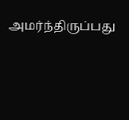அமர்ந்திருப்பது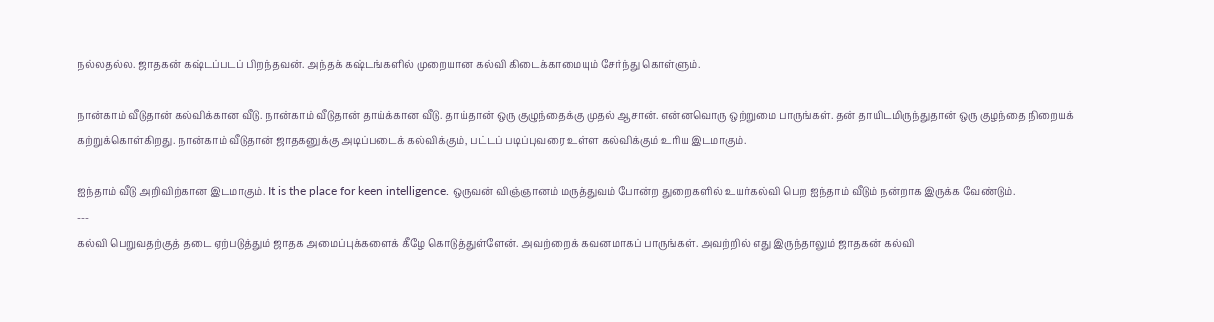நல்லதல்ல. ஜாதகன் கஷ்டப்படப் பிறந்தவன். அந்தக் கஷ்டங்களில் முறையான கல்வி கிடைக்காமையும் சேர்ந்து கொள்ளும்.

நான்காம் வீடுதான் கல்விக்கான வீடு. நான்காம் வீடுதான் தாய்க்கான வீடு. தாய்தான் ஒரு குழுந்தைக்கு முதல் ஆசான். என்னவொரு ஒற்றுமை பாருங்கள். தன் தாயிடமிருந்துதான் ஒரு குழந்தை நிறையக் கற்றுக்கொள்கிறது. நான்காம் வீடுதான் ஜாதகனுக்கு அடிப்படைக் கல்விக்கும், பட்டப் படிப்புவரை உள்ள கல்விக்கும் உரிய இடமாகும்.

ஐந்தாம் வீடு அறிவிற்கான இடமாகும். It is the place for keen intelligence. ஒருவன் விஞ்ஞானம் மருத்துவம் போன்ற துறைகளில் உயர்கல்வி பெற ஐந்தாம் வீடும் நன்றாக இருக்க வேண்டும்.
---
கல்வி பெறுவதற்குத் தடை ஏற்படுத்தும் ஜாதக அமைப்புக்களைக் கீழே கொடுத்துள்ளேன். அவற்றைக் கவனமாகப் பாருங்கள். அவற்றில் எது இருந்தாலும் ஜாதகன் கல்வி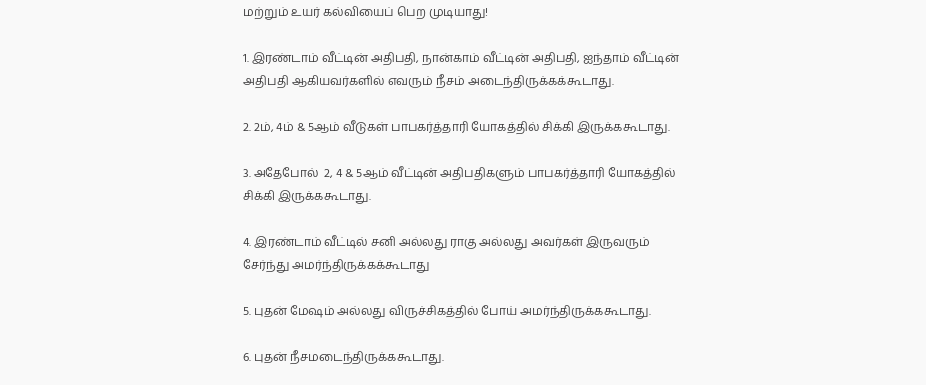மற்றும் உயர் கல்வியைப் பெற முடியாது!

1. இரண்டாம் வீட்டின் அதிபதி, நான்காம் வீட்டின் அதிபதி, ஐந்தாம் வீட்டின் அதிபதி ஆகியவர்களில் எவரும் நீசம் அடைந்திருக்கக்கூடாது.

2. 2ம், 4ம் & 5ஆம் வீடுகள் பாபகர்த்தாரி யோகத்தில் சிக்கி இருக்ககூடாது.

3. அதேபோல்  2, 4 & 5ஆம் வீட்டின் அதிபதிகளும் பாபகர்த்தாரி யோகத்தில் சிக்கி இருக்ககூடாது.

4. இரண்டாம் வீட்டில் சனி அல்லது ராகு அல்லது அவர்கள் இருவரும் சேர்ந்து அமர்ந்திருக்கக்கூடாது

5. புதன் மேஷம் அல்லது விருச்சிகத்தில் போய் அமர்ந்திருக்ககூடாது.

6. புதன் நீசமடைந்திருக்ககூடாது.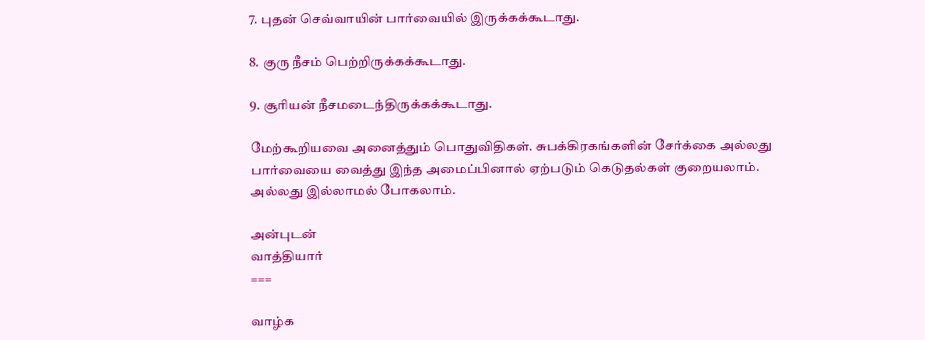7. புதன் செவ்வாயின் பார்வையில் இருக்கக்கூடாது.

8. குரு நீசம் பெற்றிருக்கக்கூடாது.

9. சூரியன் நீசமடைந்திருக்கக்கூடாது.

மேற்கூறியவை அனைத்தும் பொதுவிதிகள். சுபக்கிரகங்களின் சேர்க்கை அல்லது பார்வையை வைத்து இந்த அமைப்பினால் ஏற்படும் கெடுதல்கள் குறையலாம். அல்லது இல்லாமல் போகலாம்.

அன்புடன்
வாத்தியார்
===

வாழ்க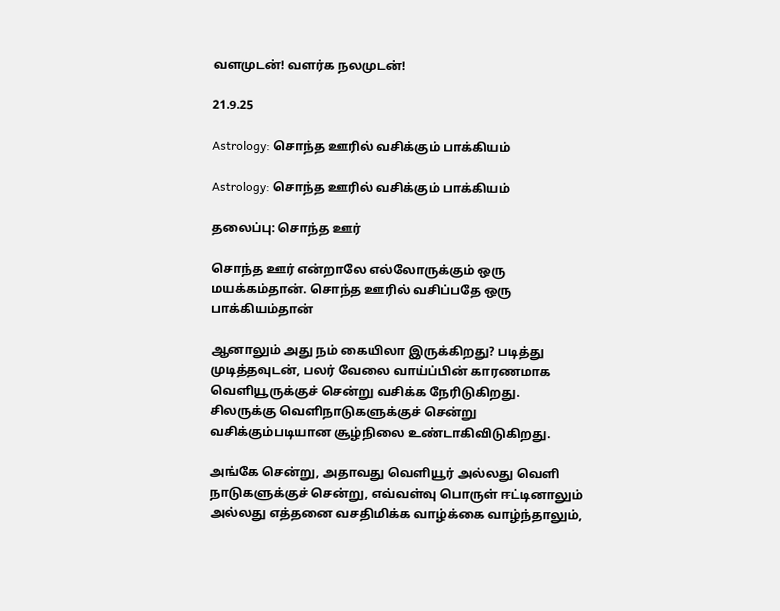வளமுடன்! வளர்க நலமுடன்!

21.9.25

Astrology: சொந்த ஊரில் வசிக்கும் பாக்கியம்

Astrology: சொந்த ஊரில் வசிக்கும் பாக்கியம்

தலைப்பு: சொந்த ஊர்

சொந்த ஊர் என்றாலே எல்லோருக்கும் ஒரு மயக்கம்தான். சொந்த ஊரில் வசிப்பதே ஒரு பாக்கியம்தான்

ஆனாலும் அது நம் கையிலா இருக்கிறது? படித்து முடித்தவுடன், பலர் வேலை வாய்ப்பின் காரணமாக வெளியூருக்குச் சென்று வசிக்க நேரிடுகிறது. சிலருக்கு வெளிநாடுகளுக்குச் சென்று வசிக்கும்படியான சூழ்நிலை உண்டாகிவிடுகிறது.

அங்கே சென்று, அதாவது வெளியூர் அல்லது வெளி நாடுகளுக்குச் சென்று, எவ்வள்வு பொருள் ஈட்டினாலும் அல்லது எத்தனை வசதிமிக்க வாழ்க்கை வாழ்ந்தாலும்,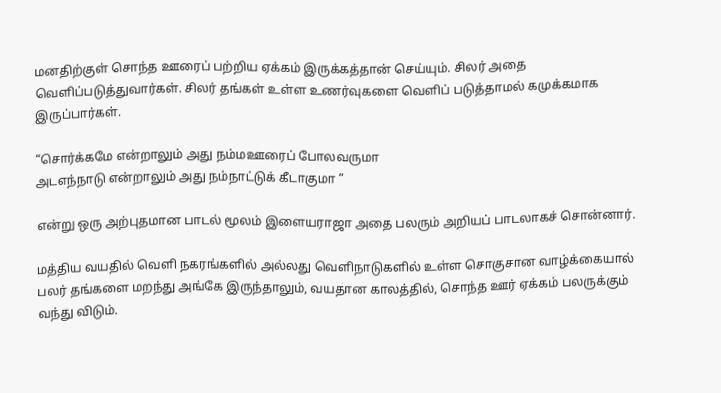மனதிற்குள் சொந்த ஊரைப் பற்றிய ஏக்கம் இருக்கத்தான் செய்யும். சிலர் அதை வெளிப்படுத்துவார்கள். சிலர் தங்கள் உள்ள உணர்வுகளை வெளிப் படுத்தாமல் கமுக்கமாக இருப்பார்கள்.

“சொர்க்கமே என்றாலும் அது நம்மஊரைப் போலவருமா
அடஎந்நாடு என்றாலும் அது நம்நாட்டுக் கீடாகுமா ”

என்று ஒரு அற்புதமான பாடல் மூலம் இளையராஜா அதை பலரும் அறியப் பாடலாகச் சொன்னார்.

மத்திய வயதில் வெளி நகரங்களில் அல்லது வெளிநாடுகளில் உள்ள சொகுசான வாழ்க்கையால் பலர் தங்களை மறந்து அங்கே இருந்தாலும், வயதான காலத்தில், சொந்த ஊர் ஏக்கம் பலருக்கும் வந்து விடும்.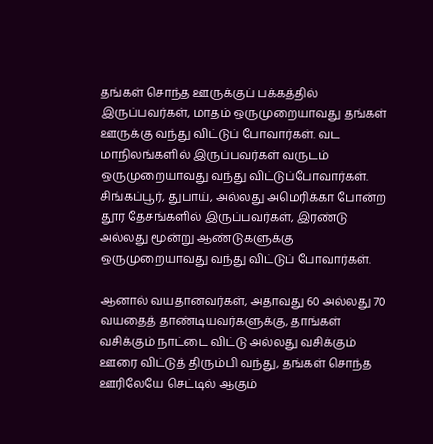தங்கள் சொந்த ஊருக்குப் பக்கத்தில் இருப்பவர்கள், மாதம் ஒருமுறையாவது தங்கள் ஊருக்கு வந்து விட்டுப் போவார்கள். வட மாநிலங்களில் இருப்பவர்கள் வருடம் ஒருமுறையாவது வந்து விட்டுப்போவார்கள். சிங்கப்பூர், துபாய், அல்லது அமெரிக்கா போன்ற தூர தேசங்களில் இருப்பவர்கள், இரண்டு அல்லது மூன்று ஆண்டுகளுக்கு ஒருமுறையாவது வந்து விட்டுப் போவார்கள்.

ஆனால் வயதானவர்கள், அதாவது 60 அல்லது 70 வயதைத் தாண்டியவர்களுக்கு, தாங்கள் வசிக்கும் நாட்டை விட்டு அல்லது வசிக்கும் ஊரை விட்டுத் திரும்பி வந்து, தங்கள் சொந்த ஊரிலேயே செட்டில் ஆகும்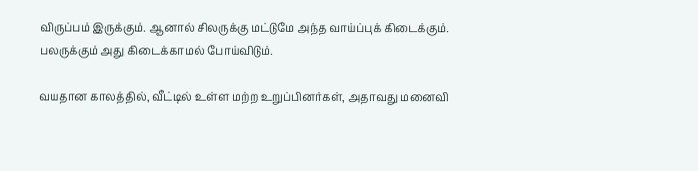விருப்பம் இருக்கும். ஆனால் சிலருக்கு மட்டுமே அந்த வாய்ப்புக் கிடைக்கும். பலருக்கும் அது கிடைக்காமல் போய்விடும்.

வயதான காலத்தில், வீட்டில் உள்ள மற்ற உறுப்பினர்கள், அதாவது மனைவி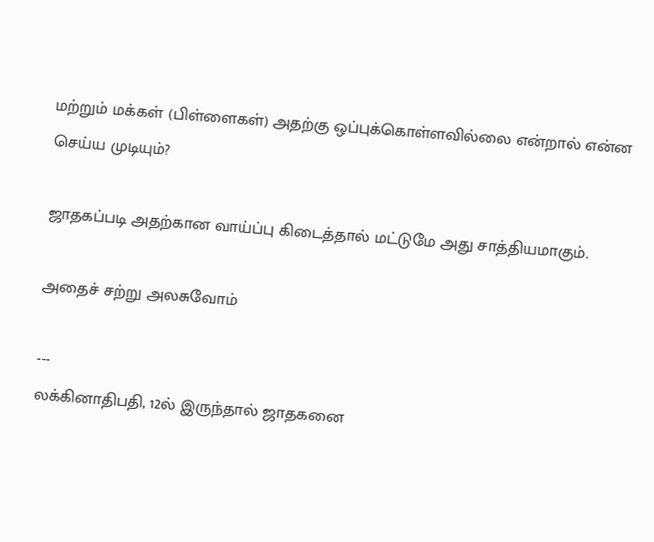மற்றும் மக்கள் (பிள்ளைகள்) அதற்கு ஒப்புக்கொள்ளவில்லை என்றால் என்ன செய்ய முடியும்?

ஜாதகப்படி அதற்கான வாய்ப்பு கிடைத்தால் மட்டுமே அது சாத்தியமாகும்.

அதைச் சற்று அலசுவோம்

---
லக்கினாதிபதி, 12ல் இருந்தால் ஜாதகனை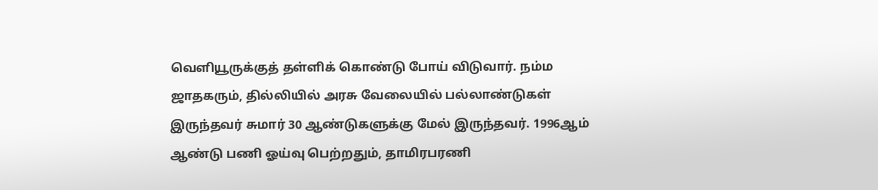வெளியூருக்குத் தள்ளிக் கொண்டு போய் விடுவார். நம்ம ஜாதகரும், தில்லியில் அரசு வேலையில் பல்லாண்டுகள் இருந்தவர் சுமார் 30 ஆண்டுகளுக்கு மேல் இருந்தவர். 1996ஆம் ஆண்டு பணி ஓய்வு பெற்றதும், தாமிரபரணி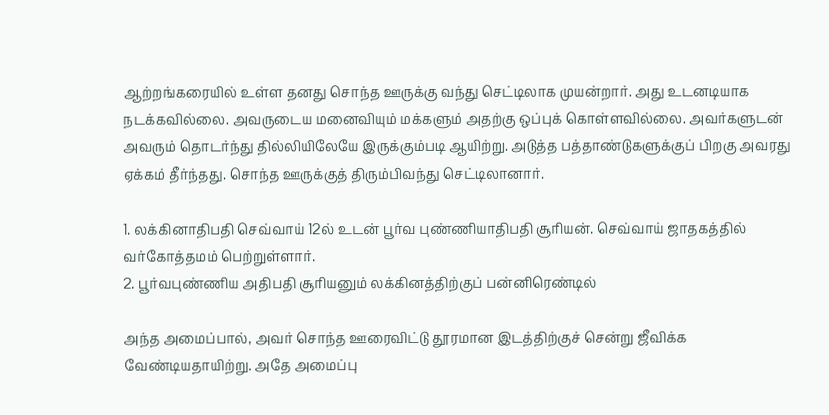ஆற்றங்கரையில் உள்ள தனது சொந்த ஊருக்கு வந்து செட்டிலாக முயன்றார். அது உடனடியாக நடக்கவில்லை. அவருடைய மனைவியும் மக்களும் அதற்கு ஒப்புக் கொள்ளவில்லை. அவர்களுடன் அவரும் தொடர்ந்து தில்லியிலேயே இருக்கும்படி ஆயிற்று. அடுத்த பத்தாண்டுகளுக்குப் பிறகு அவரது ஏக்கம் தீர்ந்தது. சொந்த ஊருக்குத் திரும்பிவந்து செட்டிலானார்.

1. லக்கினாதிபதி செவ்வாய் 12ல் உடன் பூர்வ புண்ணியாதிபதி சூரியன். செவ்வாய் ஜாதகத்தில் வர்கோத்தமம் பெற்றுள்ளார்.
2. பூர்வபுண்ணிய அதிபதி சூரியனும் லக்கினத்திற்குப் பன்னிரெண்டில்

அந்த அமைப்பால், அவர் சொந்த ஊரைவிட்டு தூரமான இடத்திற்குச் சென்று ஜீவிக்க வேண்டியதாயிற்று. அதே அமைப்பு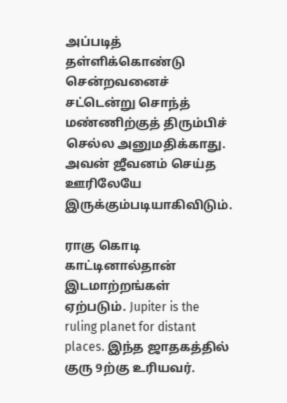அப்படித் தள்ளிக்கொண்டு சென்றவனைச் சட்டென்று சொந்த் மண்ணிற்குத் திரும்பிச் செல்ல அனுமதிக்காது. அவன் ஜீவனம் செய்த ஊரிலேயே இருக்கும்படியாகிவிடும்.

ராகு கொடி காட்டினால்தான் இடமாற்றங்கள் ஏற்படும். Jupiter is the ruling planet for distant places. இந்த ஜாதகத்தில் குரு 9ற்கு உரியவர்.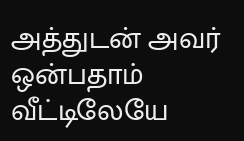அத்துடன் அவர் ஒன்பதாம் வீட்டிலேயே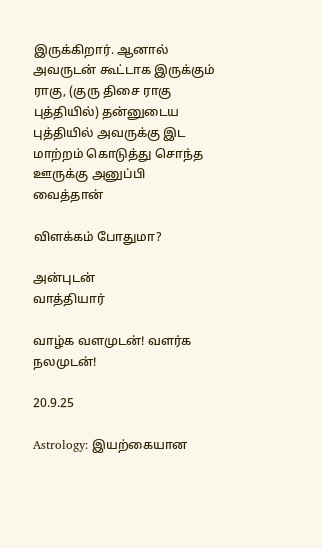இருக்கிறார். ஆனால் அவருடன் கூட்டாக இருக்கும் ராகு, (குரு திசை ராகு புத்தியில்) தன்னுடைய புத்தியில் அவருக்கு இட மாற்றம் கொடுத்து சொந்த ஊருக்கு அனுப்பி வைத்தான்

விளக்கம் போதுமா?

அன்புடன்
வாத்தியார்

வாழ்க வளமுடன்! வளர்க நலமுடன்!

20.9.25

Astrology: இயற்கையான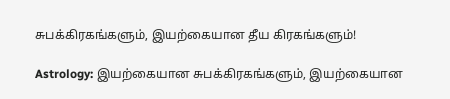சுபக்கிரகங்களும், இயற்கையான தீய கிரகங்களும்!

Astrology: இயற்கையான சுபக்கிரகங்களும், இயற்கையான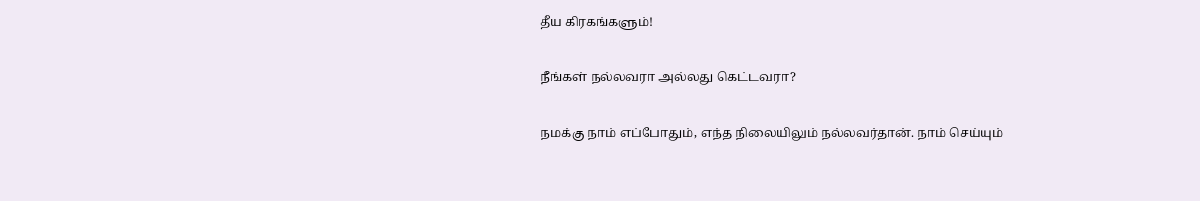தீய கிரகங்களும்!

நீங்கள் நல்லவரா அல்லது கெட்டவரா?

நமக்கு நாம் எப்போதும், எந்த நிலையிலும் நல்லவர்தான். நாம் செய்யும்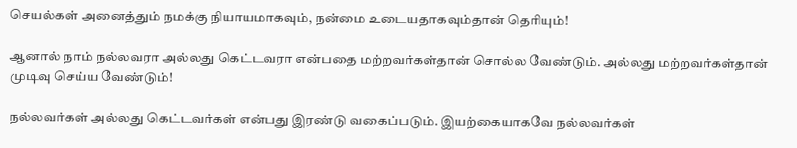செயல்கள் அனைத்தும் நமக்கு நியாயமாகவும், நன்மை உடையதாகவும்தான் தெரியும்!

ஆனால் நாம் நல்லவரா அல்லது கெட்டவரா என்பதை மற்றவர்கள்தான் சொல்ல வேண்டும். அல்லது மற்றவர்கள்தான் முடிவு செய்ய வேண்டும்!

நல்லவர்கள் அல்லது கெட்டவர்கள் என்பது இரண்டு வகைப்படும். இயற்கையாகவே நல்லவர்கள்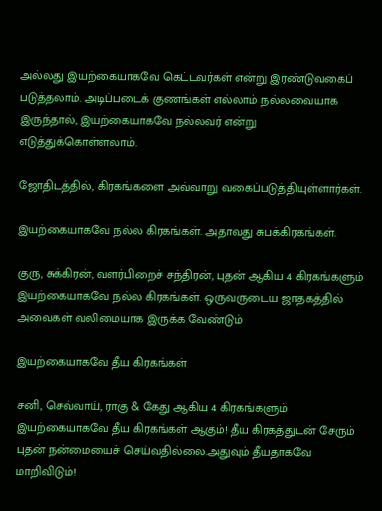அல்லது இயற்கையாகவே கெட்டவர்கள் என்று இரண்டுவகைப் படுத்தலாம். அடிப்படைக் குணங்கள் எல்லாம் நல்லவையாக இருந்தால், இயற்கையாகவே நல்லவர் என்று எடுத்துக்கொள்ளலாம்.

ஜோதிடத்தில், கிரகங்களை அவ்வாறு வகைப்படுத்தியுள்ளார்கள்.

இயற்கையாகவே நல்ல கிரகங்கள். அதாவது சுபக்கிரகங்கள்.

குரு, சுக்கிரன், வளர்பிறைச் சந்திரன், புதன் ஆகிய 4 கிரகங்களும் இயற்கையாகவே நல்ல கிரகங்கள். ஒருவருடைய ஜாதகத்தில் அவைகள் வலிமையாக இருக்க வேண்டும்

இயற்கையாகவே தீய கிரகங்கள்

சனி, செவ்வாய், ராகு & கேது ஆகிய 4 கிரகங்களும்  இயற்கையாகவே தீய கிரகங்கள் ஆகும்! தீய கிரகத்துடன் சேரும் புதன் நன்மையைச் செய்வதில்லை.அதுவும் தீயதாகவே மாறிவிடும்!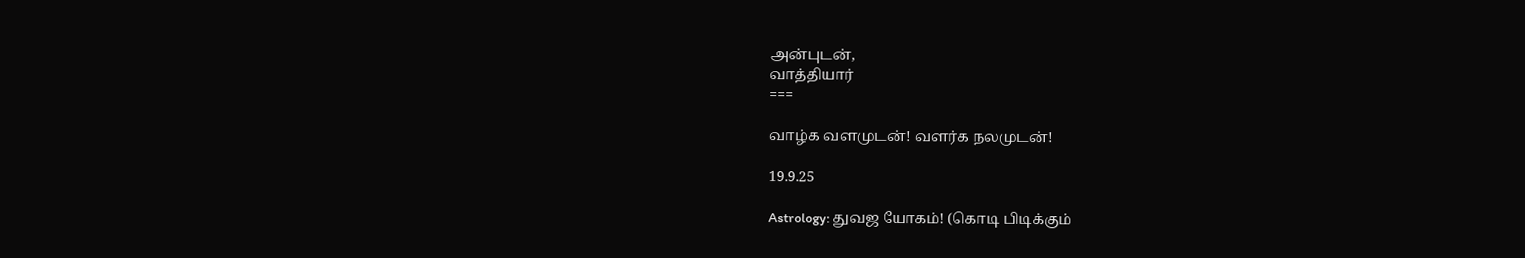அன்புடன்,
வாத்தியார்
===

வாழ்க வளமுடன்! வளர்க நலமுடன்!

19.9.25

Astrology: துவஜ யோகம்! (கொடி பிடிக்கும்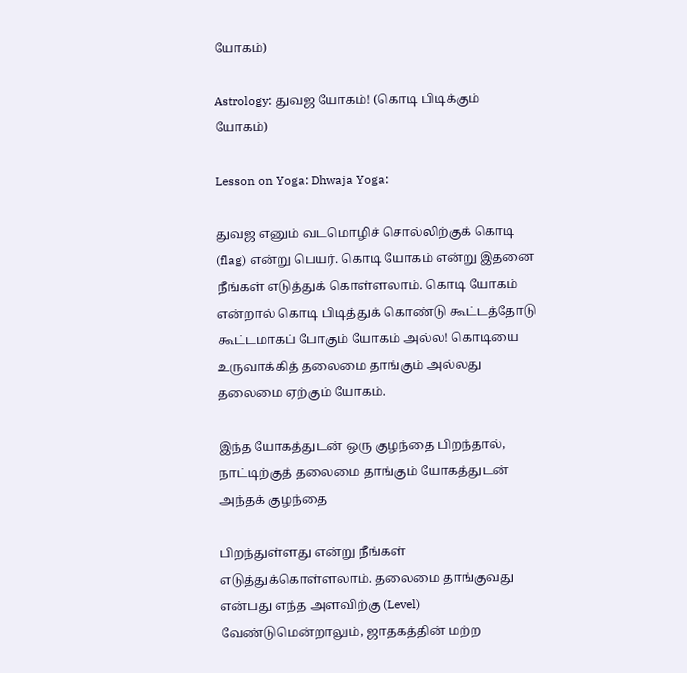யோகம்)

Astrology: துவஜ யோகம்! (கொடி பிடிக்கும் யோகம்)

Lesson on Yoga: Dhwaja Yoga:

துவஜ எனும் வடமொழிச் சொல்லிற்குக் கொடி (flag) என்று பெயர். கொடி யோகம் என்று இதனை நீங்கள் எடுத்துக் கொள்ளலாம். கொடி யோகம் என்றால் கொடி பிடித்துக் கொண்டு கூட்டத்தோடு கூட்டமாகப் போகும் யோகம் அல்ல! கொடியை உருவாக்கித் தலைமை தாங்கும் அல்லது தலைமை ஏற்கும் யோகம்.

இந்த யோகத்துடன் ஒரு குழந்தை பிறந்தால், நாட்டிற்குத் தலைமை தாங்கும் யோகத்துடன் அந்தக் குழந்தை

பிறந்துள்ளது என்று நீங்கள் எடுத்துக்கொள்ளலாம். தலைமை தாங்குவது என்பது எந்த அளவிற்கு (Level) வேண்டுமென்றாலும், ஜாதகத்தின் மற்ற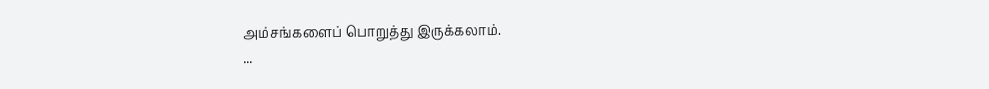அம்சங்களைப் பொறுத்து இருக்கலாம்.
...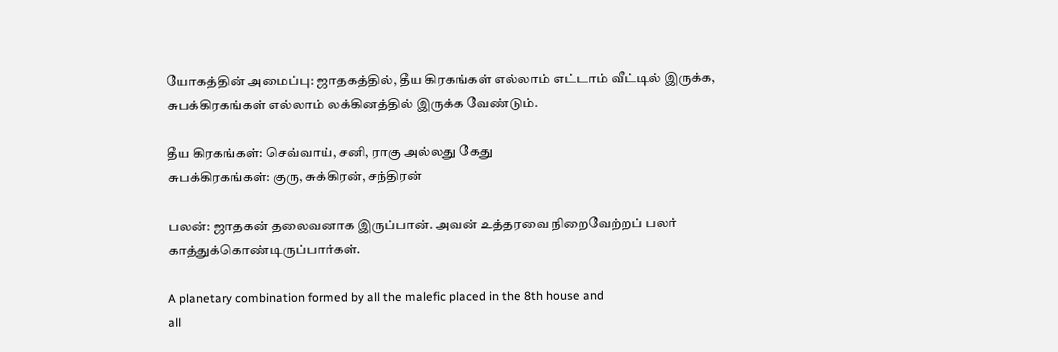யோகத்தின் அமைப்பு: ஜாதகத்தில், தீய கிரகங்கள் எல்லாம் எட்டாம் வீட்டில் இருக்க, சுபக்கிரகங்கள் எல்லாம் லக்கினத்தில் இருக்க வேண்டும்.

தீய கிரகங்கள்: செவ்வாய், சனி, ராகு அல்லது கேது
சுபக்கிரகங்கள்: குரு, சுக்கிரன், சந்திரன்

பலன்: ஜாதகன் தலைவனாக இருப்பான். அவன் உத்தரவை நிறைவேற்றப் பலர் காத்துக்கொண்டிருப்பார்கள்.

A planetary combination formed by all the malefic placed in the 8th house and
all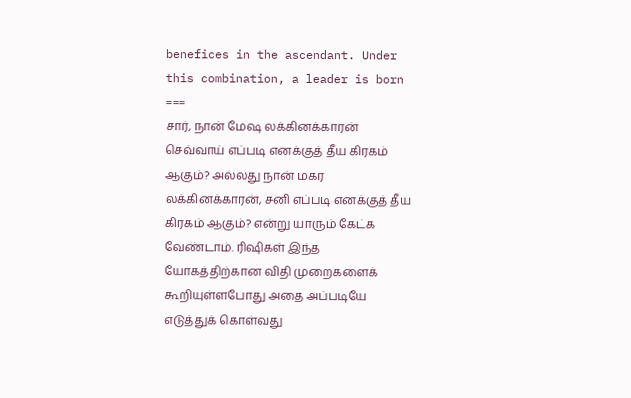benefices in the ascendant. Under this combination, a leader is born
===
சார், நான் மேஷ லக்கினக்காரன் செவ்வாய் எப்படி எனக்குத் தீய கிரகம் ஆகும்? அல்லது நான் மகர லக்கினக்காரன், சனி எப்படி எனக்குத் தீய கிரகம் ஆகும்? என்று யாரும் கேட்க வேண்டாம். ரிஷிகள் இந்த யோகத்திற்கான விதி முறைகளைக் கூறியுள்ளபோது அதை அப்படியே எடுத்துக் கொள்வது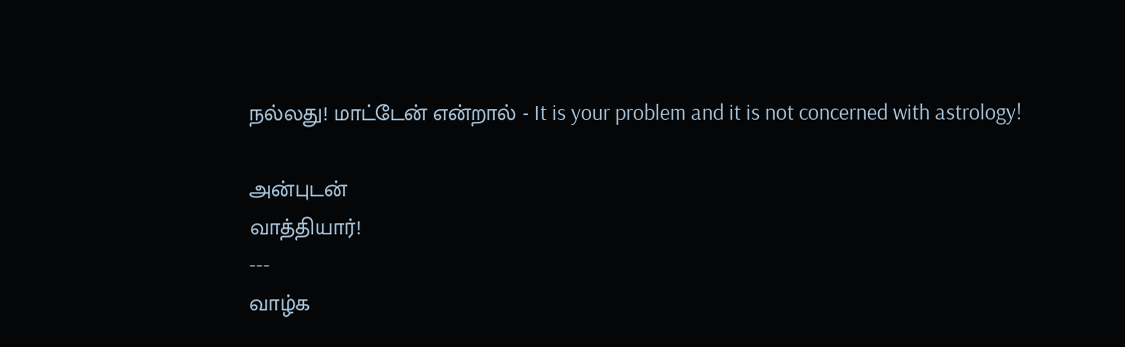நல்லது! மாட்டேன் என்றால் - It is your problem and it is not concerned with astrology!

அன்புடன்
வாத்தியார்!
---
வாழ்க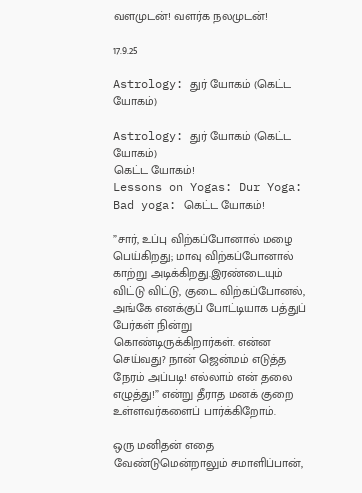வளமுடன்! வளர்க நலமுடன்!

17.9.25

Astrology: துர் யோகம் (கெட்ட யோகம்)

Astrology: துர் யோகம் (கெட்ட யோகம்)
கெட்ட யோகம்!
Lessons on Yogas: Dur Yoga: Bad yoga: கெட்ட யோகம்!

”சார், உப்பு விற்கப்போனால் மழை பெய்கிறது; மாவு விற்கப்போனால் காற்று அடிக்கிறது.இரண்டையும் விட்டு விட்டு, குடை விற்கப்போனல், அங்கே எனக்குப் போட்டியாக பத்துப் பேர்கள் நின்று கொண்டிருக்கிறார்கள். என்ன செய்வது? நான் ஜென்மம் எடுத்த நேரம் அப்படி! எல்லாம் என் தலை எழுத்து!” என்று தீராத மனக் குறை உள்ளவர்களைப் பார்க்கிறோம்.

ஒரு மனிதன் எதை வேண்டுமென்றாலும் சமாளிப்பான்,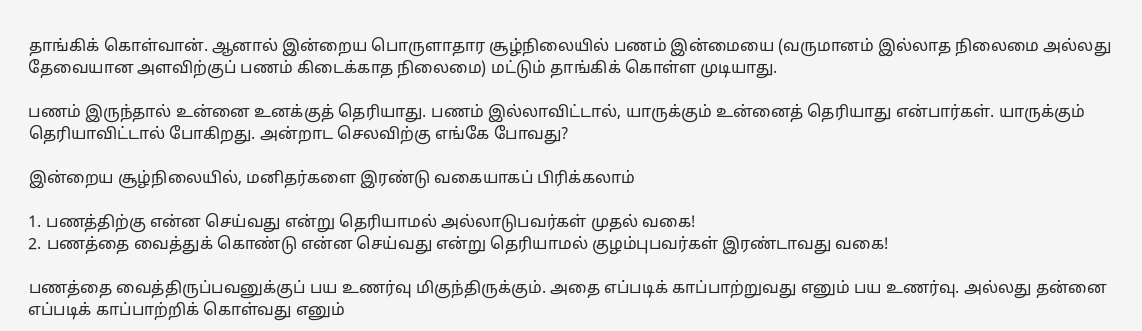தாங்கிக் கொள்வான். ஆனால் இன்றைய பொருளாதார சூழ்நிலையில் பணம் இன்மையை (வருமானம் இல்லாத நிலைமை அல்லது தேவையான அளவிற்குப் பணம் கிடைக்காத நிலைமை) மட்டும் தாங்கிக் கொள்ள முடியாது.

பணம் இருந்தால் உன்னை உனக்குத் தெரியாது. பணம் இல்லாவிட்டால், யாருக்கும் உன்னைத் தெரியாது என்பார்கள். யாருக்கும் தெரியாவிட்டால் போகிறது. அன்றாட செலவிற்கு எங்கே போவது?

இன்றைய சூழ்நிலையில், மனிதர்களை இரண்டு வகையாகப் பிரிக்கலாம்

1. பணத்திற்கு என்ன செய்வது என்று தெரியாமல் அல்லாடுபவர்கள் முதல் வகை!
2. பணத்தை வைத்துக் கொண்டு என்ன செய்வது என்று தெரியாமல் குழம்புபவர்கள் இரண்டாவது வகை!

பணத்தை வைத்திருப்பவனுக்குப் பய உணர்வு மிகுந்திருக்கும். அதை எப்படிக் காப்பாற்றுவது எனும் பய உணர்வு. அல்லது தன்னை எப்படிக் காப்பாற்றிக் கொள்வது எனும்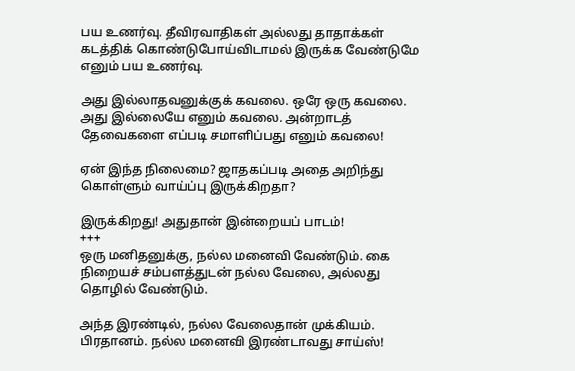பய உணர்வு. தீவிரவாதிகள் அல்லது தாதாக்கள் கடத்திக் கொண்டுபோய்விடாமல் இருக்க வேண்டுமே எனும் பய உணர்வு.

அது இல்லாதவனுக்குக் கவலை. ஒரே ஒரு கவலை. அது இல்லையே எனும் கவலை. அன்றாடத் தேவைகளை எப்படி சமாளிப்பது எனும் கவலை!

ஏன் இந்த நிலைமை? ஜாதகப்படி அதை அறிந்து கொள்ளும் வாய்ப்பு இருக்கிறதா?

இருக்கிறது! அதுதான் இன்றையப் பாடம்!
+++
ஒரு மனிதனுக்கு, நல்ல மனைவி வேண்டும். கை நிறையச் சம்பளத்துடன் நல்ல வேலை, அல்லது தொழில் வேண்டும்.

அந்த இரண்டில், நல்ல வேலைதான் முக்கியம். பிரதானம். நல்ல மனைவி இரண்டாவது சாய்ஸ்!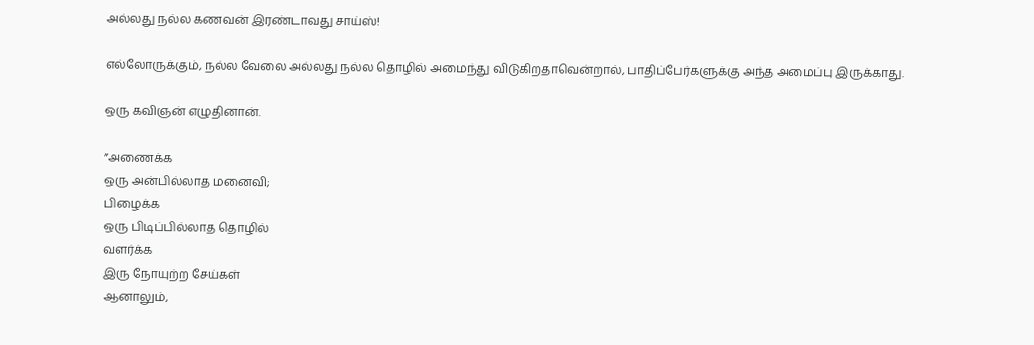அல்லது நல்ல கணவன் இரண்டாவது சாய்ஸ்!

எல்லோருக்கும், நல்ல வேலை அல்லது நல்ல தொழில் அமைந்து விடுகிறதாவென்றால், பாதிப்பேர்களுக்கு அந்த அமைப்பு இருக்காது.

ஒரு கவிஞன் எழுதினான்.

”அணைக்க
ஒரு அன்பில்லாத மனைவி;
பிழைக்க
ஒரு பிடிப்பில்லாத தொழில்
வளர்க்க
இரு நோயுற்ற சேய்கள்
ஆனாலும்,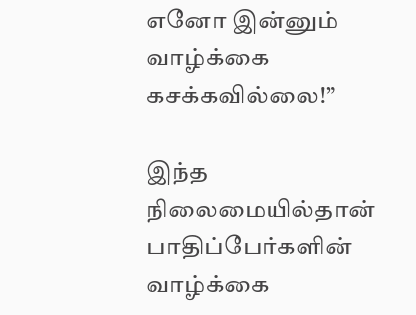எனோ இன்னும்
வாழ்க்கை கசக்கவில்லை!”

இந்த நிலைமையில்தான் பாதிப்பேர்களின் வாழ்க்கை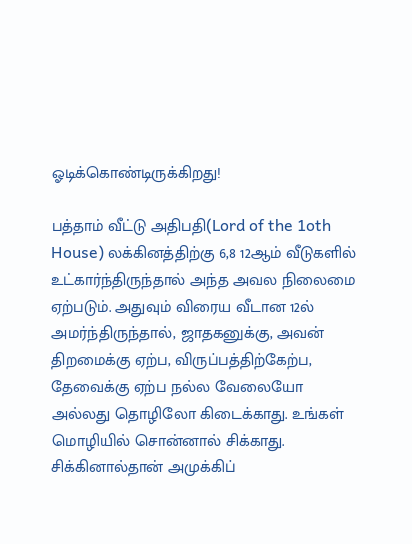ஓடிக்கொண்டிருக்கிறது!

பத்தாம் வீட்டு அதிபதி(Lord of the 1oth House) லக்கினத்திற்கு 6,8 12ஆம் வீடுகளில் உட்கார்ந்திருந்தால் அந்த அவல நிலைமை ஏற்படும். அதுவும் விரைய வீடான 12ல் அமர்ந்திருந்தால், ஜாதகனுக்கு, அவன் திறமைக்கு ஏற்ப, விருப்பத்திற்கேற்ப, தேவைக்கு ஏற்ப நல்ல வேலையோ அல்லது தொழிலோ கிடைக்காது. உங்கள் மொழியில் சொன்னால் சிக்காது. சிக்கினால்தான் அமுக்கிப்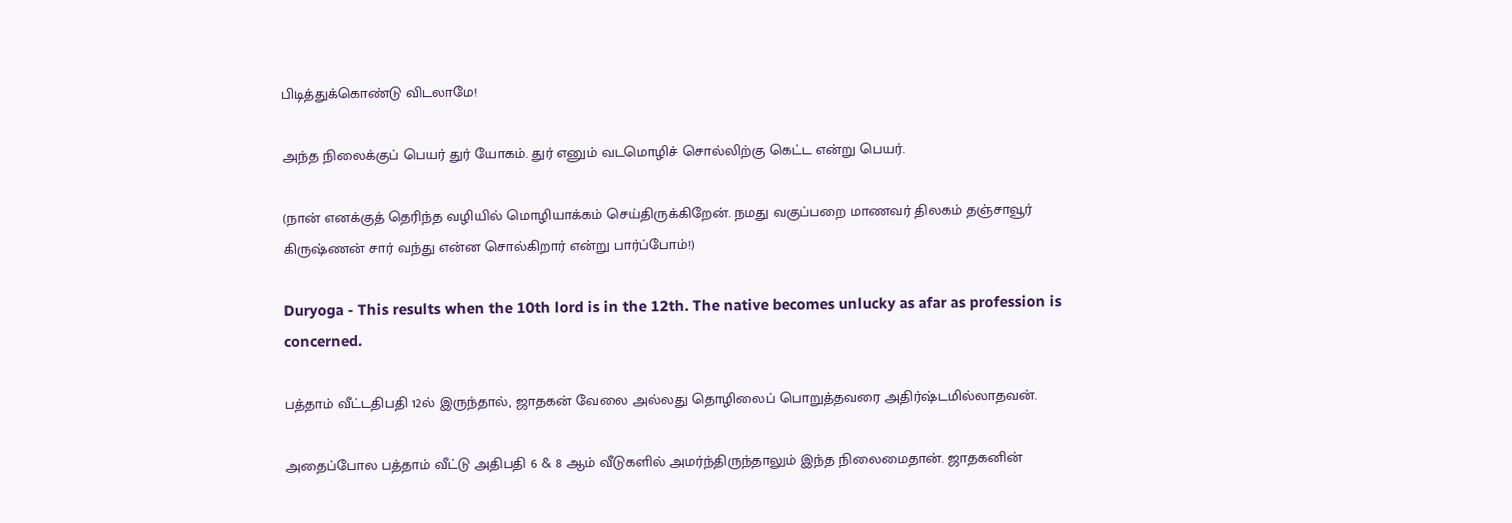பிடித்துக்கொண்டு விடலாமே!

அந்த நிலைக்குப் பெயர் துர் யோகம். துர் எனும் வடமொழிச் சொல்லிற்கு கெட்ட என்று பெயர்.

(நான் எனக்குத் தெரிந்த வழியில் மொழியாக்கம் செய்திருக்கிறேன். நமது வகுப்பறை மாணவர் திலகம் தஞ்சாவூர் கிருஷ்ணன் சார் வந்து என்ன சொல்கிறார் என்று பார்ப்போம்!)

Duryoga - This results when the 10th lord is in the 12th. The native becomes unlucky as afar as profession is concerned.

பத்தாம் வீட்டதிபதி 12ல் இருந்தால், ஜாதகன் வேலை அல்லது தொழிலைப் பொறுத்தவரை அதிர்ஷ்டமில்லாதவன்.

அதைப்போல பத்தாம் வீட்டு அதிபதி 6 & 8 ஆம் வீடுகளில் அமர்ந்திருந்தாலும் இந்த நிலைமைதான். ஜாதகனின்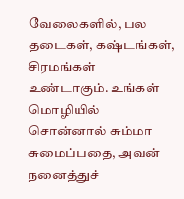வேலைகளில், பல தடைகள், கஷ்டங்கள், சிரமங்கள் உண்டாகும். உங்கள் மொழியில் சொன்னால் சும்மா சுமைப்பதை, அவன் நனைத்துச்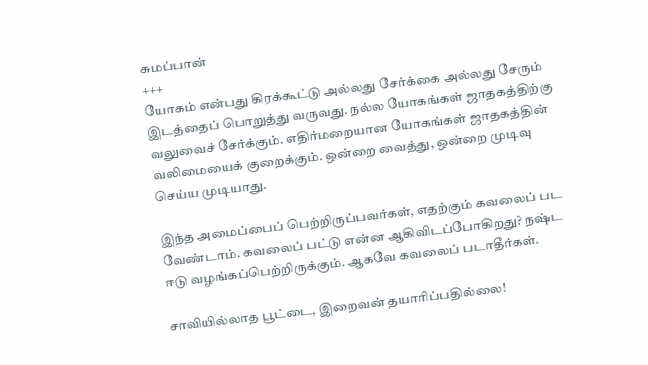சுமப்பான்
+++
யோகம் என்பது கிரக்கூட்டு அல்லது சேர்க்கை அல்லது சேரும் இடத்தைப் பொறுத்து வருவது. நல்ல யோகங்கள் ஜாதகத்திற்கு வலுவைச் சேர்க்கும். எதிர்மறையான யோகங்கள் ஜாதகத்தின் வலிமையைக் குறைக்கும். ஒன்றை வைத்து, ஒன்றை முடிவு செய்ய முடியாது.

இந்த அமைப்பைப் பெற்றிருப்பவர்கள், எதற்கும் கவலைப் பட வேண்டாம். கவலைப் பட்டு என்ன ஆகிவிடப்போகிறது? நஷ்ட ஈடு வழங்கப்பெற்றிருக்கும். ஆகவே கவலைப் படாதீர்கள்.

சாவியில்லாத பூட்டை, இறைவன் தயாரிப்பதில்லை!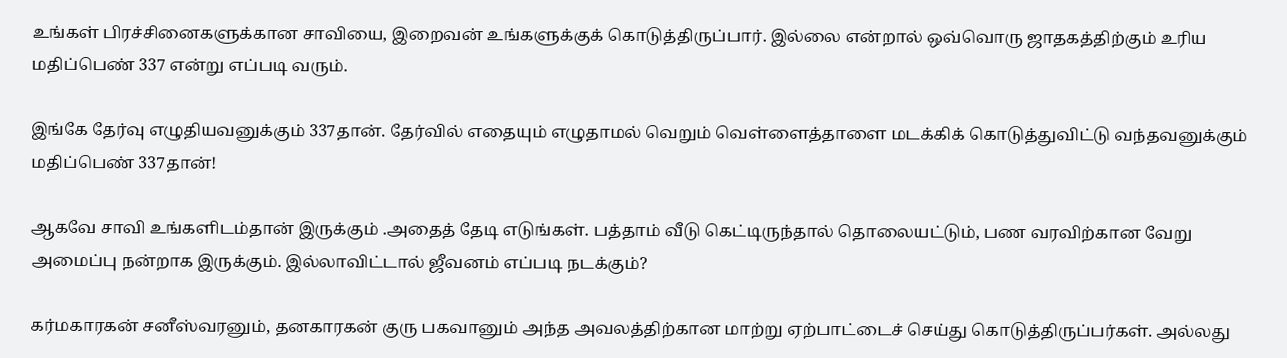உங்கள் பிரச்சினைகளுக்கான சாவியை, இறைவன் உங்களுக்குக் கொடுத்திருப்பார். இல்லை என்றால் ஒவ்வொரு ஜாதகத்திற்கும் உரிய மதிப்பெண் 337 என்று எப்படி வரும்.

இங்கே தேர்வு எழுதியவனுக்கும் 337தான். தேர்வில் எதையும் எழுதாமல் வெறும் வெள்ளைத்தாளை மடக்கிக் கொடுத்துவிட்டு வந்தவனுக்கும் மதிப்பெண் 337தான்!

ஆகவே சாவி உங்களிடம்தான் இருக்கும் .அதைத் தேடி எடுங்கள். பத்தாம் வீடு கெட்டிருந்தால் தொலையட்டும், பண வரவிற்கான வேறு அமைப்பு நன்றாக இருக்கும். இல்லாவிட்டால் ஜீவனம் எப்படி நடக்கும்?

கர்மகாரகன் சனீஸ்வரனும், தனகாரகன் குரு பகவானும் அந்த அவலத்திற்கான மாற்று ஏற்பாட்டைச் செய்து கொடுத்திருப்பர்கள். அல்லது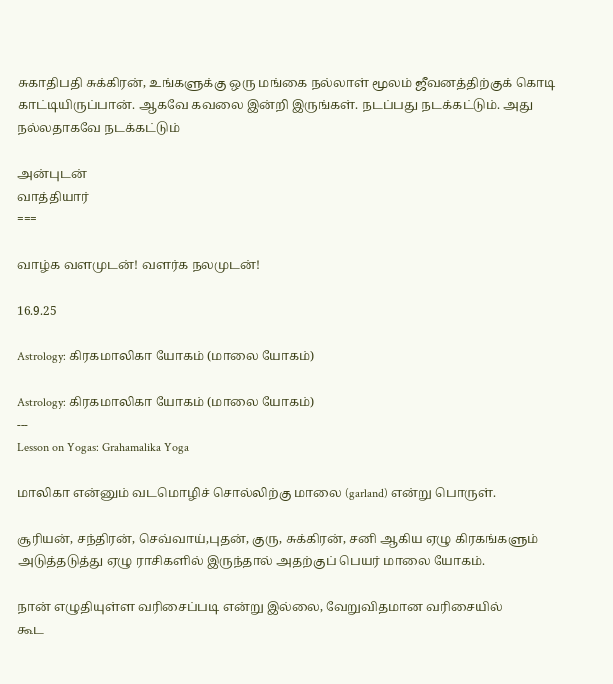சுகாதிபதி சுக்கிரன், உங்களுக்கு ஒரு மங்கை நல்லாள் மூலம் ஜீவனத்திற்குக் கொடி காட்டியிருப்பான். ஆகவே கவலை இன்றி இருங்கள். நடப்பது நடக்கட்டும். அது நல்லதாகவே நடக்கட்டும்

அன்புடன்
வாத்தியார்
===

வாழ்க வளமுடன்! வளர்க நலமுடன்!

16.9.25

Astrology: கிரகமாலிகா யோகம் (மாலை யோகம்)

Astrology: கிரகமாலிகா யோகம் (மாலை யோகம்)
---
Lesson on Yogas: Grahamalika Yoga

மாலிகா என்னும் வடமொழிச் சொல்லிற்கு மாலை (garland) என்று பொருள்.

சூரியன், சந்திரன், செவ்வாய்,புதன், குரு, சுக்கிரன், சனி ஆகிய ஏழு கிரகங்களும் அடுத்தடுத்து ஏழு ராசிகளில் இருந்தால் அதற்குப் பெயர் மாலை யோகம்.

நான் எழுதியுள்ள வரிசைப்படி என்று இல்லை, வேறுவிதமான வரிசையில்
கூட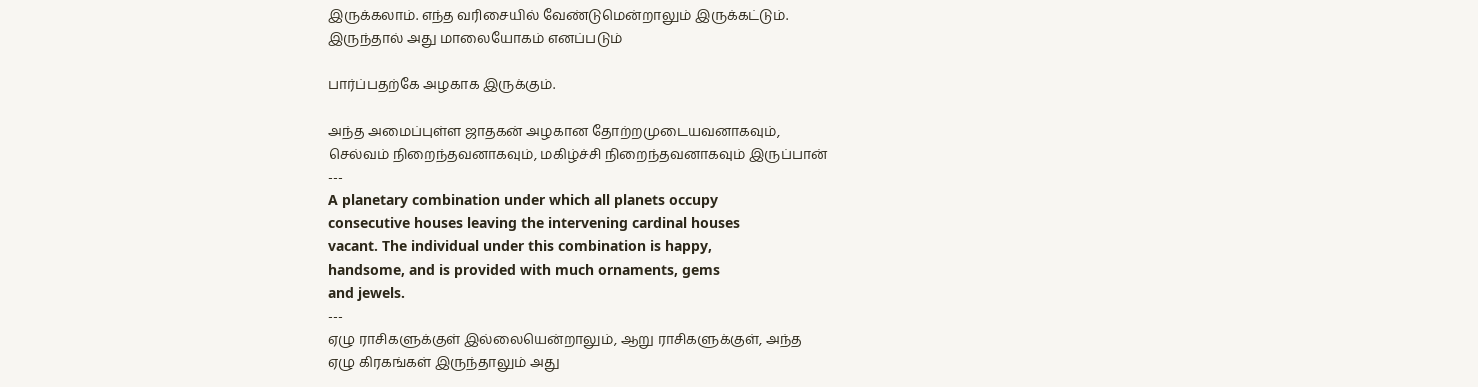இருக்கலாம். எந்த வரிசையில் வேண்டுமென்றாலும் இருக்கட்டும்.
இருந்தால் அது மாலையோகம் எனப்படும்

பார்ப்பதற்கே அழகாக இருக்கும்.

அந்த அமைப்புள்ள ஜாதகன் அழகான தோற்றமுடையவனாகவும்,
செல்வம் நிறைந்தவனாகவும், மகிழ்ச்சி நிறைந்தவனாகவும் இருப்பான்
---
A planetary combination under which all planets occupy
consecutive houses leaving the intervening cardinal houses
vacant. The individual under this combination is happy,
handsome, and is provided with much ornaments, gems
and jewels.
---
ஏழு ராசிகளுக்குள் இல்லையென்றாலும், ஆறு ராசிகளுக்குள், அந்த
ஏழு கிரகங்கள் இருந்தாலும் அது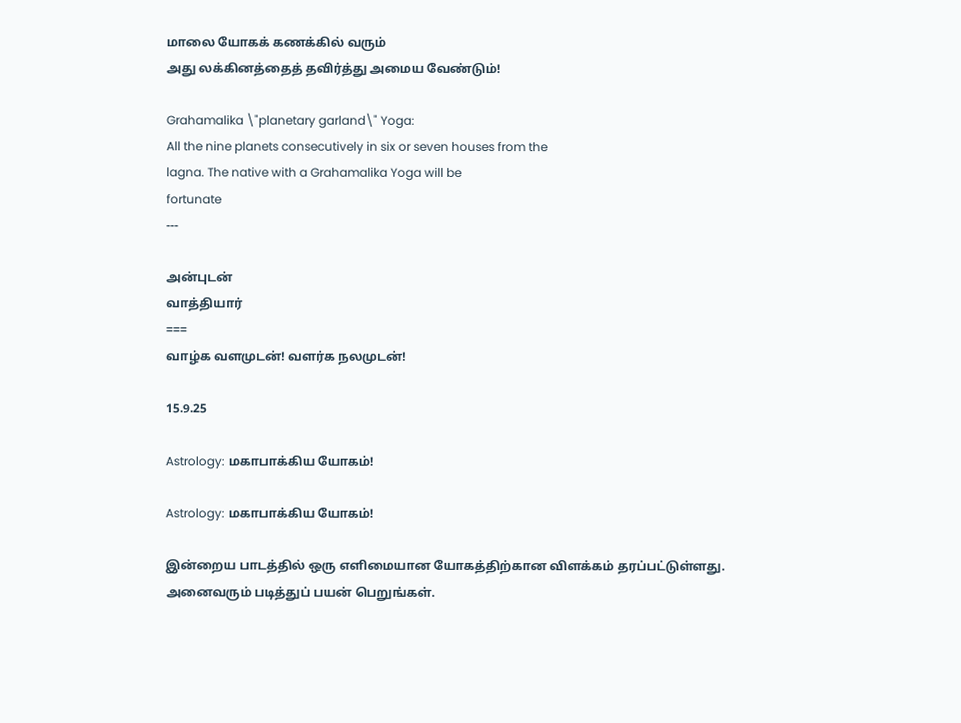மாலை யோகக் கணக்கில் வரும்
அது லக்கினத்தைத் தவிர்த்து அமைய வேண்டும்!

Grahamalika \"planetary garland\" Yoga:
All the nine planets consecutively in six or seven houses from the
lagna. The native with a Grahamalika Yoga will be
fortunate
---

அன்புடன்
வாத்தியார்
===
வாழ்க வளமுடன்! வளர்க நலமுடன்!

15.9.25

Astrology: மகாபாக்கிய யோகம்!

Astrology: மகாபாக்கிய யோகம்!

இன்றைய பாடத்தில் ஒரு எளிமையான யோகத்திற்கான விளக்கம் தரப்பட்டுள்ளது. அனைவரும் படித்துப் பயன் பெறுங்கள்.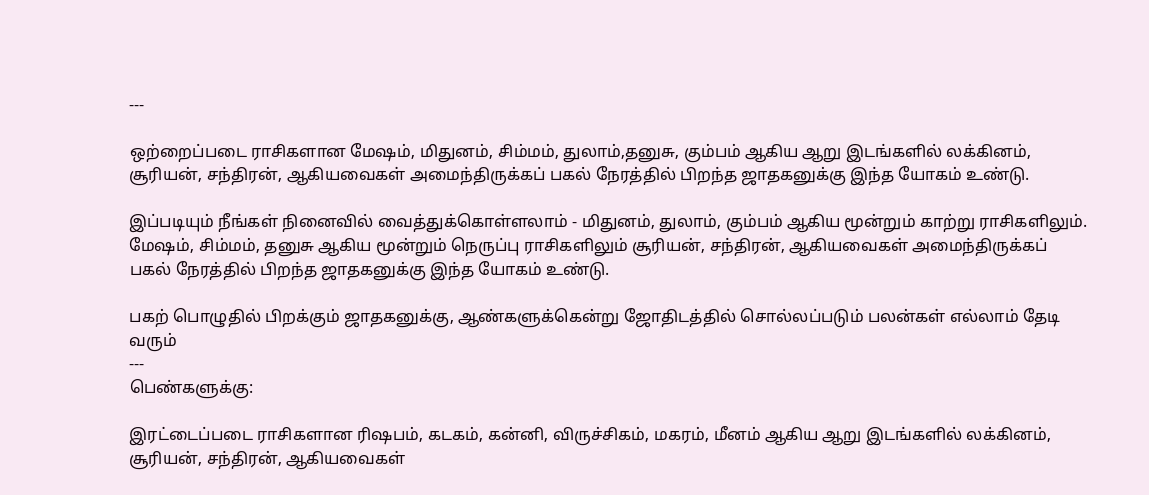---

ஒற்றைப்படை ராசிகளான மேஷம், மிதுனம், சிம்மம், துலாம்,தனுசு, கும்பம் ஆகிய ஆறு இடங்களில் லக்கினம், சூரியன், சந்திரன், ஆகியவைகள் அமைந்திருக்கப் பகல் நேரத்தில் பிறந்த ஜாதகனுக்கு இந்த யோகம் உண்டு.

இப்படியும் நீங்கள் நினைவில் வைத்துக்கொள்ளலாம் - மிதுனம், துலாம், கும்பம் ஆகிய மூன்றும் காற்று ராசிகளிலும். மேஷம், சிம்மம், தனுசு ஆகிய மூன்றும் நெருப்பு ராசிகளிலும் சூரியன், சந்திரன், ஆகியவைகள் அமைந்திருக்கப் பகல் நேரத்தில் பிறந்த ஜாதகனுக்கு இந்த யோகம் உண்டு.

பகற் பொழுதில் பிறக்கும் ஜாதகனுக்கு, ஆண்களுக்கென்று ஜோதிடத்தில் சொல்லப்படும் பலன்கள் எல்லாம் தேடி வரும்
---
பெண்களுக்கு:

இரட்டைப்படை ராசிகளான ரிஷபம், கடகம், கன்னி, விருச்சிகம், மகரம், மீனம் ஆகிய ஆறு இடங்களில் லக்கினம், சூரியன், சந்திரன், ஆகியவைகள்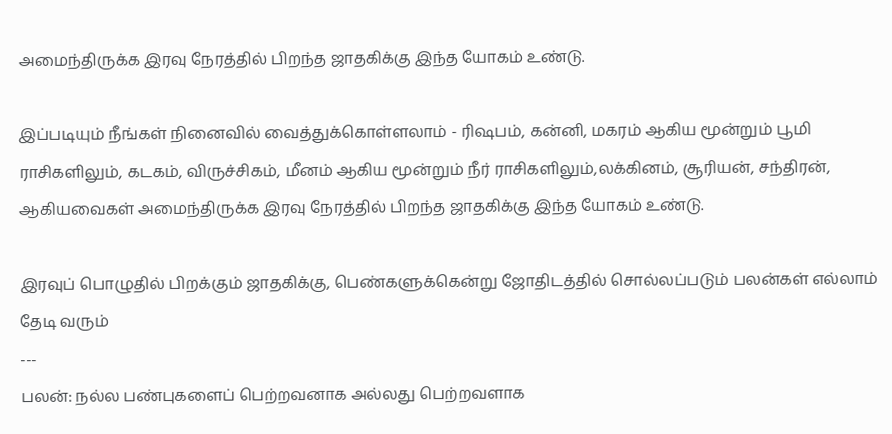அமைந்திருக்க இரவு நேரத்தில் பிறந்த ஜாதகிக்கு இந்த யோகம் உண்டு.

இப்படியும் நீங்கள் நினைவில் வைத்துக்கொள்ளலாம் - ரிஷபம், கன்னி, மகரம் ஆகிய மூன்றும் பூமி ராசிகளிலும், கடகம், விருச்சிகம், மீனம் ஆகிய மூன்றும் நீர் ராசிகளிலும்,லக்கினம், சூரியன், சந்திரன், ஆகியவைகள் அமைந்திருக்க இரவு நேரத்தில் பிறந்த ஜாதகிக்கு இந்த யோகம் உண்டு.

இரவுப் பொழுதில் பிறக்கும் ஜாதகிக்கு, பெண்களுக்கென்று ஜோதிடத்தில் சொல்லப்படும் பலன்கள் எல்லாம் தேடி வரும்
---
பலன்: நல்ல பண்புகளைப் பெற்றவனாக அல்லது பெற்றவளாக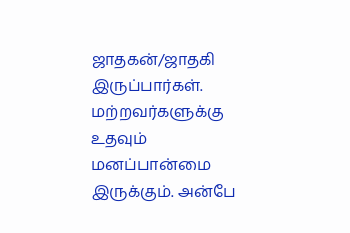ஜாதகன்/ஜாதகி இருப்பார்கள். மற்றவர்களுக்கு உதவும் மனப்பான்மை இருக்கும். அன்பே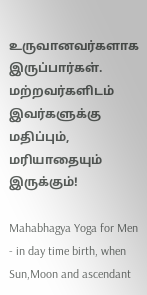உருவானவர்களாக இருப்பார்கள். மற்றவர்களிடம் இவர்களுக்கு மதிப்பும், மரியாதையும் இருக்கும்!

Mahabhagya Yoga for Men - in day time birth, when Sun,Moon and ascendant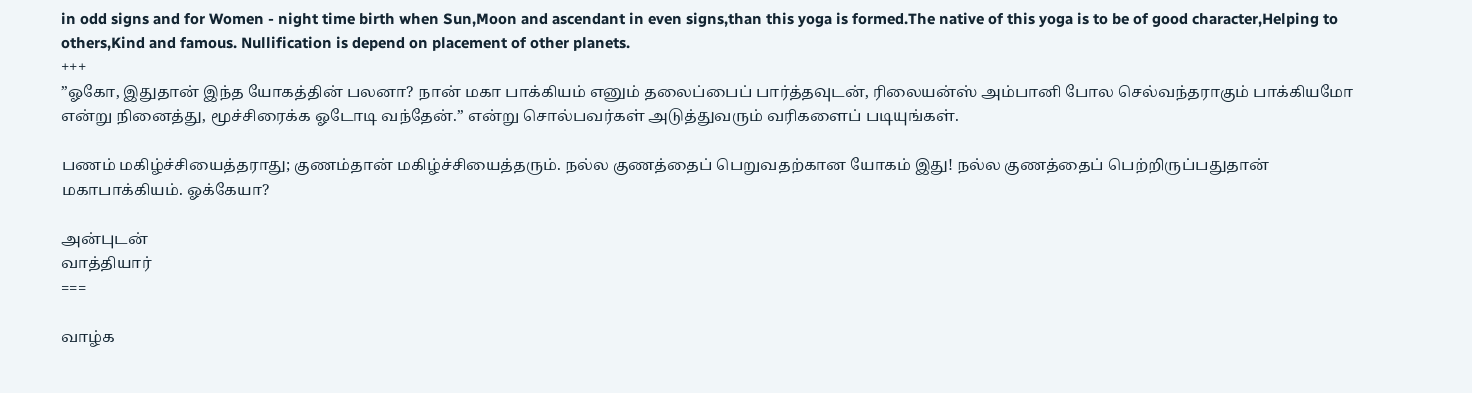in odd signs and for Women - night time birth when Sun,Moon and ascendant in even signs,than this yoga is formed.The native of this yoga is to be of good character,Helping to others,Kind and famous. Nullification is depend on placement of other planets.
+++
”ஓகோ, இதுதான் இந்த யோகத்தின் பலனா? நான் மகா பாக்கியம் எனும் தலைப்பைப் பார்த்தவுடன், ரிலையன்ஸ் அம்பானி போல செல்வந்தராகும் பாக்கியமோ என்று நினைத்து, மூச்சிரைக்க ஓடோடி வந்தேன்.” என்று சொல்பவர்கள் அடுத்துவரும் வரிகளைப் படியுங்கள்.

பணம் மகிழ்ச்சியைத்தராது; குணம்தான் மகிழ்ச்சியைத்தரும். நல்ல குணத்தைப் பெறுவதற்கான யோகம் இது! நல்ல குணத்தைப் பெற்றிருப்பதுதான் மகாபாக்கியம். ஓக்கேயா?

அன்புடன்
வாத்தியார்
===

வாழ்க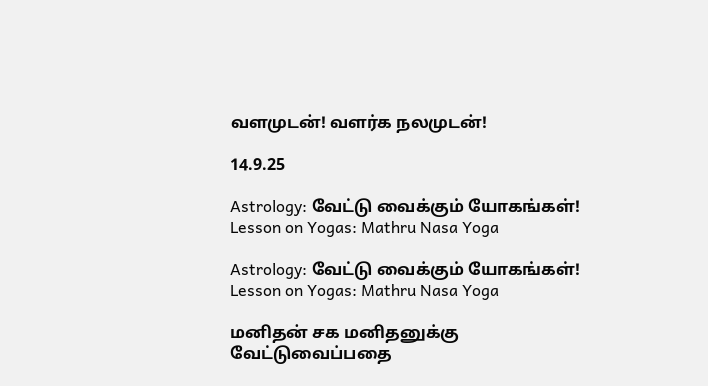வளமுடன்! வளர்க நலமுடன்!

14.9.25

Astrology: வேட்டு வைக்கும் யோகங்கள்! Lesson on Yogas: Mathru Nasa Yoga

Astrology: வேட்டு வைக்கும் யோகங்கள்!
Lesson on Yogas: Mathru Nasa Yoga

மனிதன் சக மனிதனுக்கு வேட்டுவைப்பதை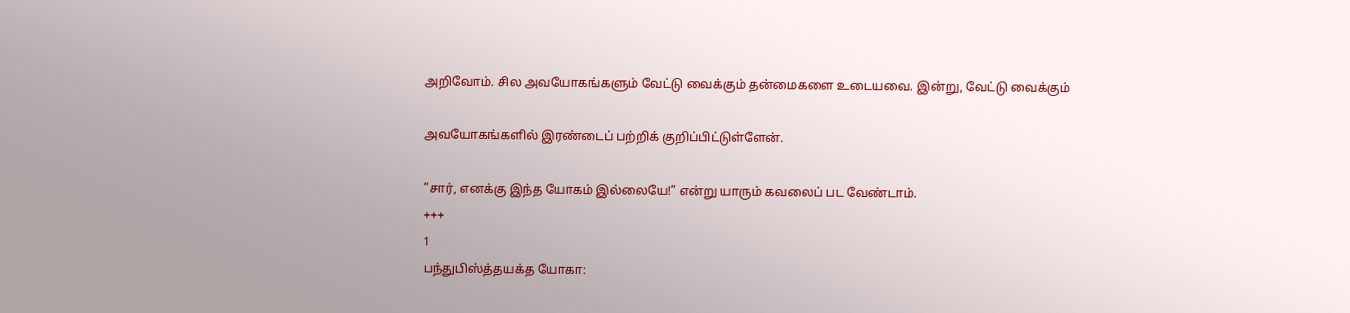அறிவோம். சில அவயோகங்களும் வேட்டு வைக்கும் தன்மைகளை உடையவை. இன்று, வேட்டு வைக்கும்

அவயோகங்களில் இரண்டைப் பற்றிக் குறிப்பிட்டுள்ளேன்.

”சார், எனக்கு இந்த யோகம் இல்லையே!” என்று யாரும் கவலைப் பட வேண்டாம்.
+++
1
பந்துபிஸ்த்தயக்த யோகா: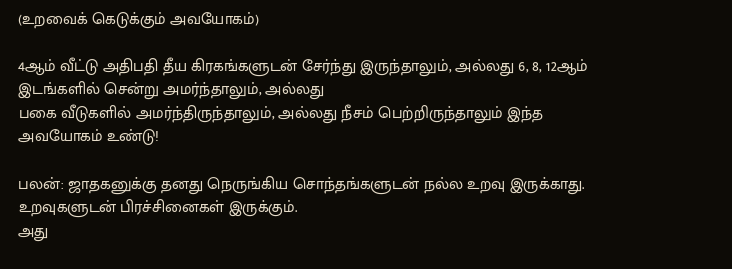(உறவைக் கெடுக்கும் அவயோகம்)

4ஆம் வீட்டு அதிபதி தீய கிரகங்களுடன் சேர்ந்து இருந்தாலும், அல்லது 6, 8, 12ஆம் இடங்களில் சென்று அமர்ந்தாலும், அல்லது
பகை வீடுகளில் அமர்ந்திருந்தாலும், அல்லது நீசம் பெற்றிருந்தாலும் இந்த அவயோகம் உண்டு!

பலன்: ஜாதகனுக்கு தனது நெருங்கிய சொந்தங்களுடன் நல்ல உறவு இருக்காது. உறவுகளுடன் பிரச்சினைகள் இருக்கும்.
அது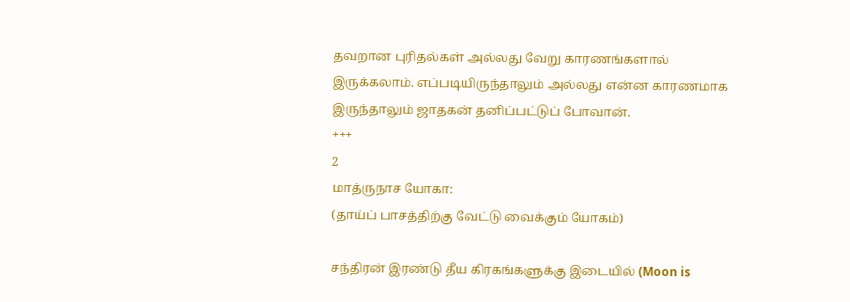தவறான புரிதல்கள் அல்லது வேறு காரணங்களால் இருக்கலாம். எப்படியிருந்தாலும் அல்லது என்ன காரணமாக இருந்தாலும் ஜாதகன் தனிப்பட்டுப் போவான்.
+++
2
மாத்ருநாச யோகா:
(தாய்ப் பாசத்திற்கு வேட்டு வைக்கும் யோகம்)

சந்திரன் இரண்டு தீய கிரகங்களுக்கு இடையில் (Moon is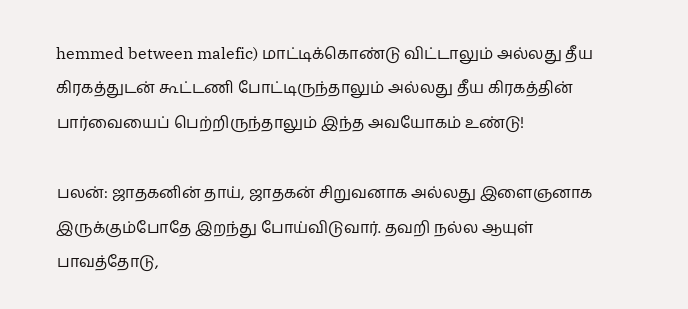hemmed between malefic) மாட்டிக்கொண்டு விட்டாலும் அல்லது தீய
கிரகத்துடன் கூட்டணி போட்டிருந்தாலும் அல்லது தீய கிரகத்தின் பார்வையைப் பெற்றிருந்தாலும் இந்த அவயோகம் உண்டு!

பலன்: ஜாதகனின் தாய், ஜாதகன் சிறுவனாக அல்லது இளைஞனாக இருக்கும்போதே இறந்து போய்விடுவார். தவறி நல்ல ஆயுள்
பாவத்தோடு,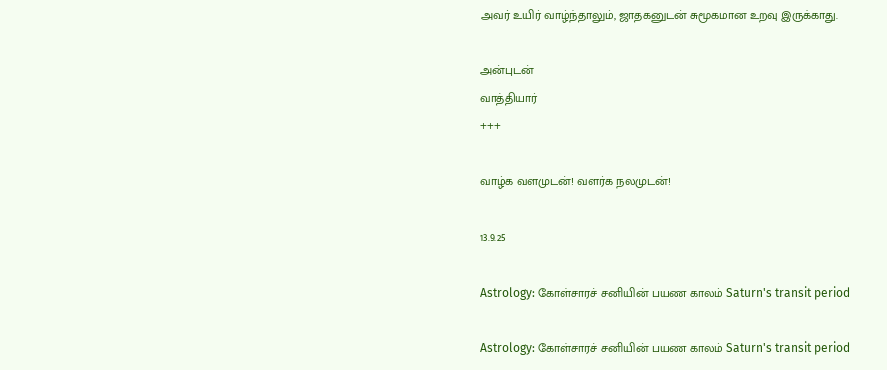அவர் உயிர் வாழ்ந்தாலும், ஜாதகனுடன் சுமூகமான உறவு இருக்காது.

அன்புடன்
வாத்தியார்
+++

வாழ்க வளமுடன்! வளர்க நலமுடன்!

13.9.25

Astrology: கோள்சாரச் சனியின் பயண காலம் Saturn's transit period

Astrology: கோள்சாரச் சனியின் பயண காலம் Saturn's transit period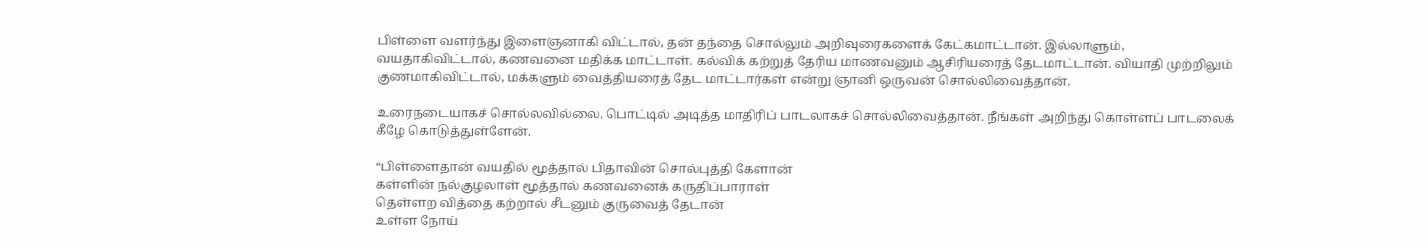பிள்ளை வளர்ந்து இளைஞனாகி விட்டால், தன் தந்தை சொல்லும் அறிவுரைகளைக் கேட்கமாட்டான். இல்லாளும், வயதாகிவிட்டால், கணவனை மதிக்க மாட்டாள். கல்விக் கற்றுத் தேரிய மாணவனும் ஆசிரியரைத் தேடமாட்டான். வியாதி முற்றிலும் குணமாகிவிட்டால், மக்களும் வைத்தியரைத் தேட மாட்டார்கள் என்று ஞானி ஒருவன் சொல்லிவைத்தான்.

உரைநடையாகச் சொல்லவில்லை. பொட்டில் அடித்த மாதிரிப் பாடலாகச் சொல்லிவைத்தான். நீங்கள் அறிந்து கொள்ளப் பாடலைக் கீழே கொடுத்துள்ளேன்.

“பிள்ளைதான் வயதில் மூத்தால் பிதாவின் சொல்புத்தி கேளான்
கள்ளின் நல்குழலாள் மூத்தால் கணவனைக் கருதிப்பாராள்
தெள்ளற வித்தை கற்றால் சீடனும் குருவைத் தேடான்
உள்ள நோய்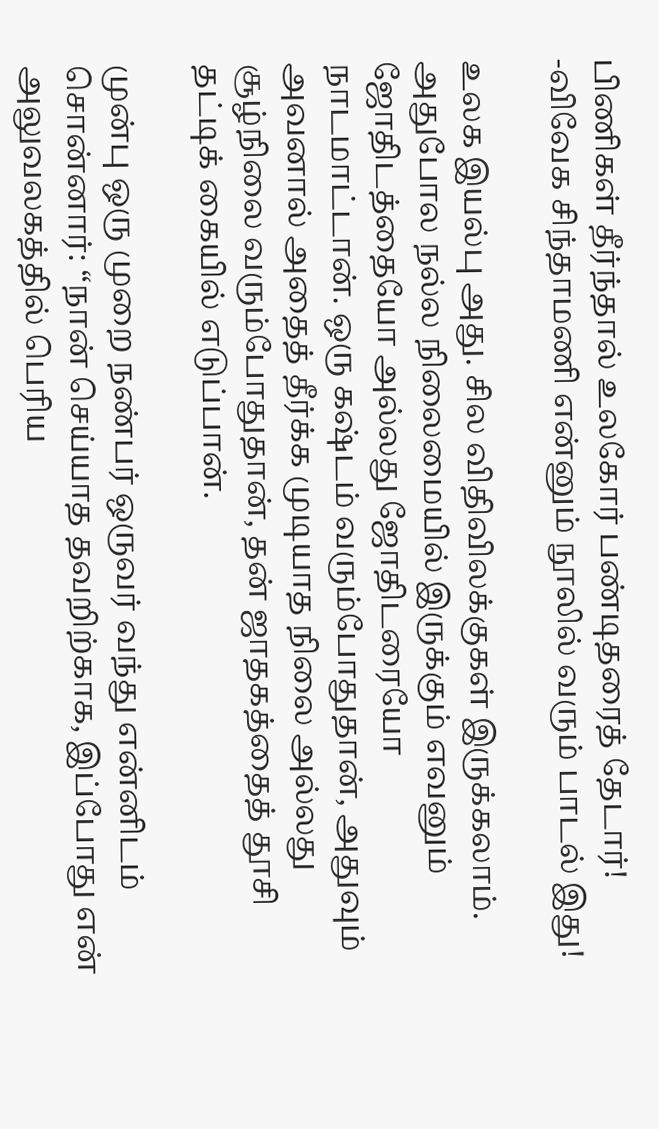பிணிகள் தீர்ந்தால் உலகோர் பண்டிதரைத் தேடார்!
-விவேக சிந்தாமணி என்னும் நூலில் வரும் பாடல் இது!

உலக இயல்பு அது. சில விதிவிலக்குகள் இருக்கலாம். அதுபோல நல்ல நிலைமையில் இருக்கும் எவனும் ஜோதிடத்தையோ அல்லது ஜோதிடரையோ நாடமாட்டான். ஒரு கஷ்டம் வரும்போதுதான், அதுவும் அவனால் அதைத் தீர்க்க முடியாத நிலை அல்லது சூழ்நிலை வரும்போதுதான், தன் ஜாதகத்தைத் தூசி தட்டிக் கையில் எடுப்பான்.

முன்பு ஒரு முறை நண்பர் ஒருவர் வந்து என்னிடம் சொன்னார்: “நான் செய்யாத தவறிற்காக, இப்போது என் அலுவலகத்தில் பெரிய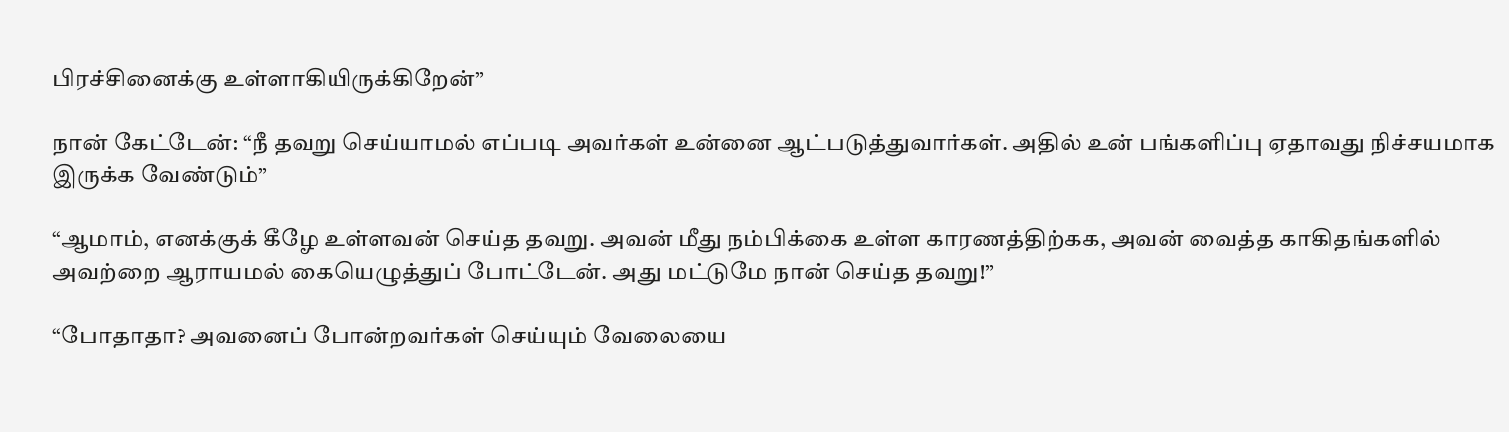பிரச்சினைக்கு உள்ளாகியிருக்கிறேன்”

நான் கேட்டேன்: “நீ தவறு செய்யாமல் எப்படி அவர்கள் உன்னை ஆட்படுத்துவார்கள். அதில் உன் பங்களிப்பு ஏதாவது நிச்சயமாக இருக்க வேண்டும்”

“ஆமாம், எனக்குக் கீழே உள்ளவன் செய்த தவறு. அவன் மீது நம்பிக்கை உள்ள காரணத்திற்கக, அவன் வைத்த காகிதங்களில் அவற்றை ஆராயமல் கையெழுத்துப் போட்டேன். அது மட்டுமே நான் செய்த தவறு!”

“போதாதா? அவனைப் போன்றவர்கள் செய்யும் வேலையை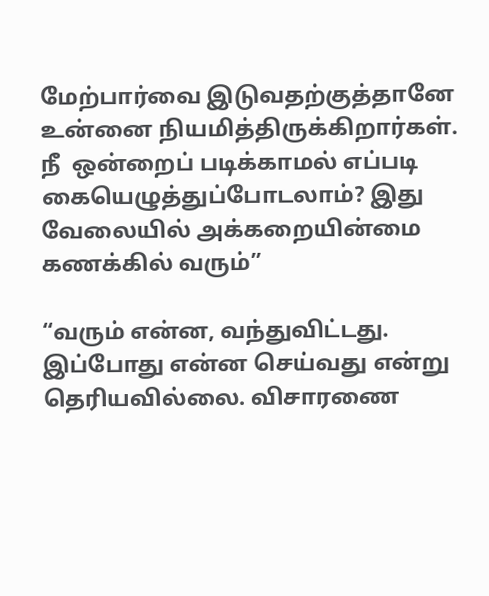மேற்பார்வை இடுவதற்குத்தானே உன்னை நியமித்திருக்கிறார்கள். நீ  ஒன்றைப் படிக்காமல் எப்படி கையெழுத்துப்போடலாம்? இது வேலையில் அக்கறையின்மை கணக்கில் வரும்”

“வரும் என்ன, வந்துவிட்டது. இப்போது என்ன செய்வது என்று தெரியவில்லை. விசாரணை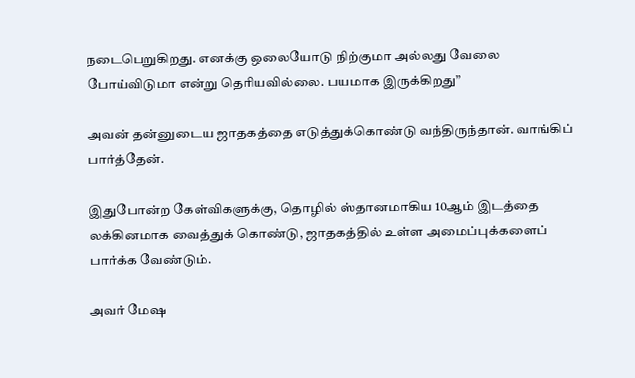நடைபெறுகிறது. எனக்கு ஒலையோடு நிற்குமா அல்லது வேலை போய்விடுமா என்று தெரியவில்லை. பயமாக இருக்கிறது”

அவன் தன்னுடைய ஜாதகத்தை எடுத்துக்கொண்டு வந்திருந்தான். வாங்கிப் பார்த்தேன்.

இதுபோன்ற கேள்விகளுக்கு, தொழில் ஸ்தானமாகிய 10ஆம் இடத்தை லக்கினமாக வைத்துக் கொண்டு, ஜாதகத்தில் உள்ள அமைப்புக்களைப் பார்க்க வேண்டும்.

அவர் மேஷ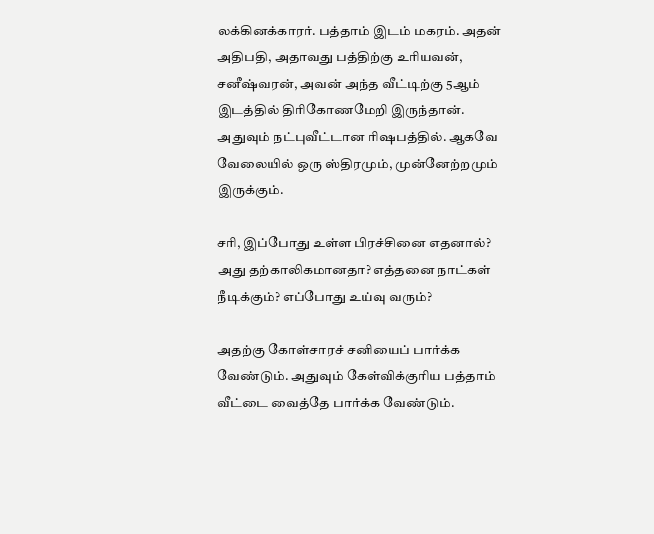லக்கினக்காரர். பத்தாம் இடம் மகரம். அதன் அதிபதி, அதாவது பத்திற்கு உரியவன், சனீஷ்வரன், அவன் அந்த வீட்டிற்கு 5ஆம் இடத்தில் திரிகோணமேறி இருந்தான். அதுவும் நட்புவீட்டான ரிஷபத்தில். ஆகவே வேலையில் ஒரு ஸ்திரமும், முன்னேற்றமும் இருக்கும்.

சரி, இப்போது உள்ள பிரச்சினை எதனால்? அது தற்காலிகமானதா? எத்தனை நாட்கள் நீடிக்கும்? எப்போது உய்வு வரும்?

அதற்கு கோள்சாரச் சனியைப் பார்க்க வேண்டும். அதுவும் கேள்விக்குரிய பத்தாம் வீட்டை வைத்தே பார்க்க வேண்டும்.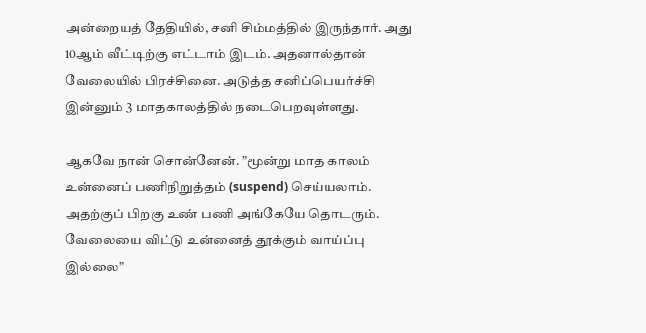அன்றையத் தேதியில், சனி சிம்மத்தில் இருந்தார். அது 10ஆம் வீட்டிற்கு எட்டாம் இடம். அதனால்தான் வேலையில் பிரச்சினை. அடுத்த சனிப்பெயர்ச்சி இன்னும் 3 மாதகாலத்தில் நடைபெறவுள்ளது.

ஆகவே நான் சொன்னேன். ”மூன்று மாத காலம் உன்னைப் பணிநிறுத்தம் (suspend) செய்யலாம். அதற்குப் பிறகு உண் பணி அங்கேயே தொடரும். வேலையை விட்டு உன்னைத் தூக்கும் வாய்ப்பு இல்லை”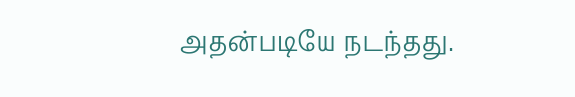அதன்படியே நடந்தது.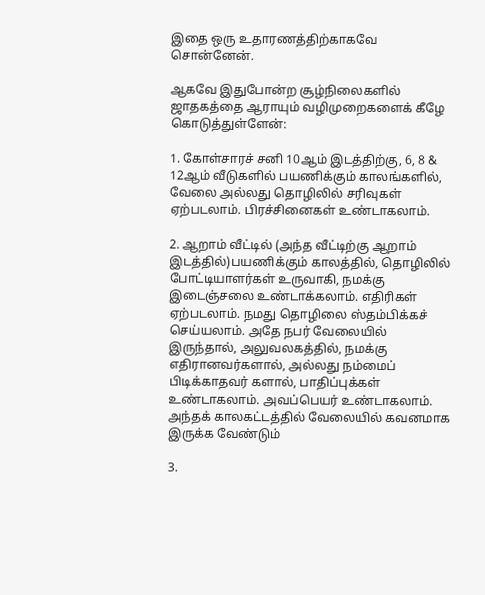இதை ஒரு உதாரணத்திற்காகவே சொன்னேன்.

ஆகவே இதுபோன்ற சூழ்நிலைகளில் ஜாதகத்தை ஆராயும் வழிமுறைகளைக் கீழே கொடுத்துள்ளேன்:

1. கோள்சாரச் சனி 10ஆம் இடத்திற்கு, 6, 8 & 12ஆம் வீடுகளில் பயணிக்கும் காலங்களில், வேலை அல்லது தொழிலில் சரிவுகள் ஏற்படலாம். பிரச்சினைகள் உண்டாகலாம்.

2. ஆறாம் வீட்டில் (அந்த வீட்டிற்கு ஆறாம் இடத்தில்)பயணிக்கும் காலத்தில், தொழிலில் போட்டியாளர்கள் உருவாகி, நமக்கு இடைஞ்சலை உண்டாக்கலாம். எதிரிகள் ஏற்படலாம். நமது தொழிலை ஸ்தம்பிக்கச் செய்யலாம். அதே நபர் வேலையில் இருந்தால், அலுவலகத்தில், நமக்கு எதிரானவர்களால், அல்லது நம்மைப் பிடிக்காதவர் களால், பாதிப்புக்கள் உண்டாகலாம். அவப்பெயர் உண்டாகலாம். அந்தக் காலகட்டத்தில் வேலையில் கவனமாக இருக்க வேண்டும்

3.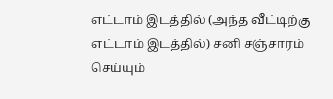எட்டாம் இடத்தில் (அந்த வீட்டிற்கு எட்டாம் இடத்தில்) சனி சஞ்சாரம் செய்யும்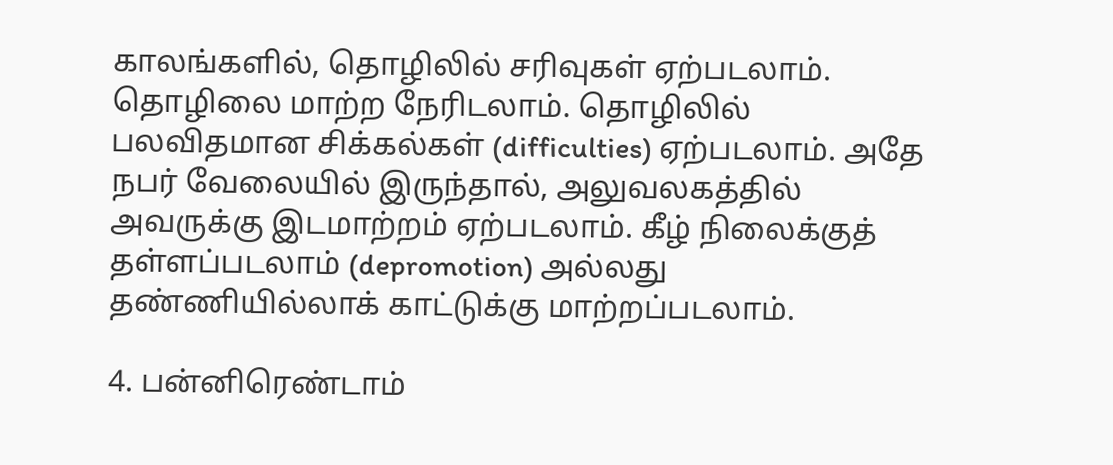காலங்களில், தொழிலில் சரிவுகள் ஏற்படலாம். தொழிலை மாற்ற நேரிடலாம். தொழிலில் பலவிதமான சிக்கல்கள் (difficulties) ஏற்படலாம். அதே நபர் வேலையில் இருந்தால், அலுவலகத்தில் அவருக்கு இடமாற்றம் ஏற்படலாம். கீழ் நிலைக்குத் தள்ளப்படலாம் (depromotion) அல்லது தண்ணியில்லாக் காட்டுக்கு மாற்றப்படலாம்.

4. பன்னிரெண்டாம்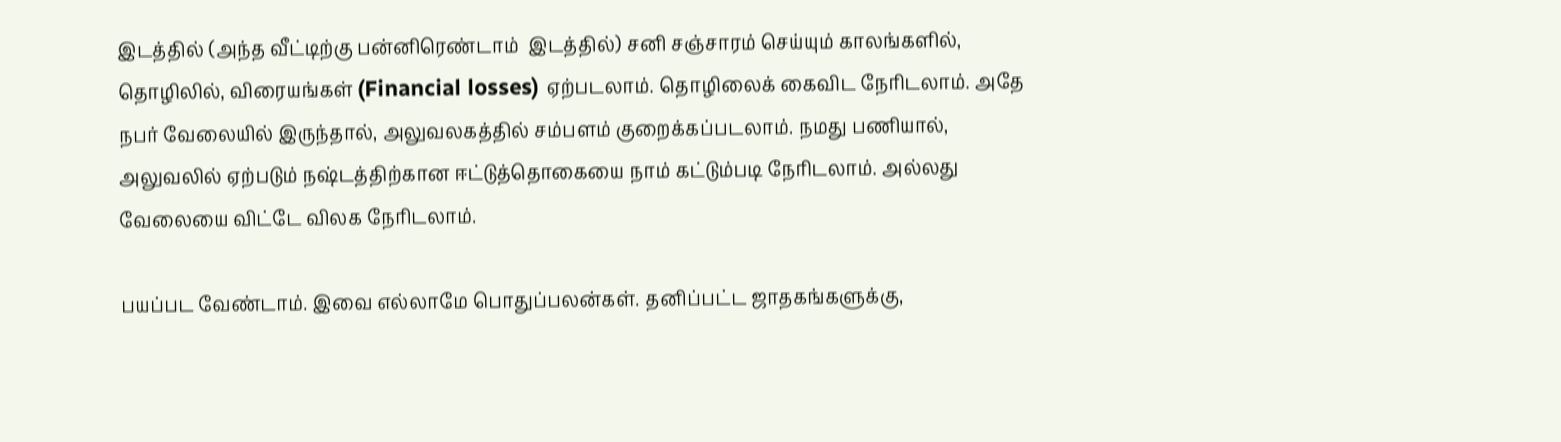இடத்தில் (அந்த வீட்டிற்கு பன்னிரெண்டாம்  இடத்தில்) சனி சஞ்சாரம் செய்யும் காலங்களில், தொழிலில், விரையங்கள் (Financial losses) ஏற்படலாம். தொழிலைக் கைவிட நேரிடலாம். அதே நபர் வேலையில் இருந்தால், அலுவலகத்தில் சம்பளம் குறைக்கப்படலாம். நமது பணியால், அலுவலில் ஏற்படும் நஷ்டத்திற்கான ஈட்டுத்தொகையை நாம் கட்டும்படி நேரிடலாம். அல்லது வேலையை விட்டே விலக நேரிடலாம்.

பயப்பட வேண்டாம். இவை எல்லாமே பொதுப்பலன்கள். தனிப்பட்ட ஜாதகங்களுக்கு,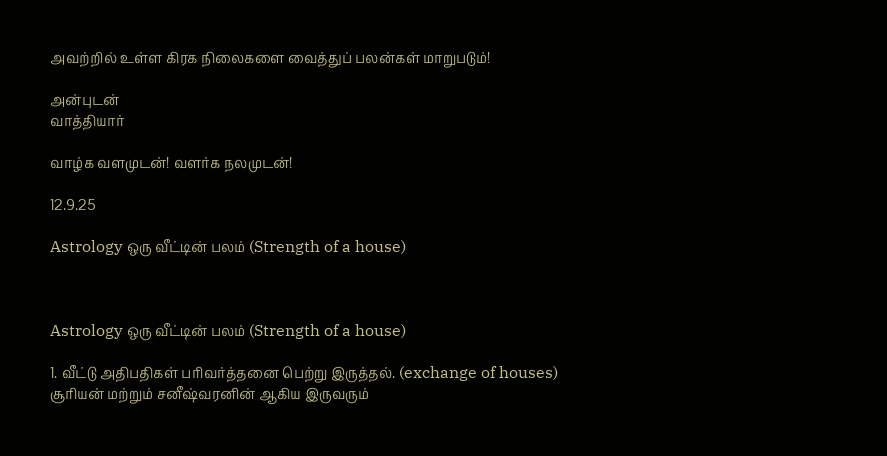அவற்றில் உள்ள கிரக நிலைகளை வைத்துப் பலன்கள் மாறுபடும்!

அன்புடன்
வாத்தியார்

வாழ்க வளமுடன்! வளர்க நலமுடன்!

12.9.25

Astrology ஒரு வீட்டின் பலம் (Strength of a house)



Astrology ஒரு வீட்டின் பலம் (Strength of a house)

1. வீட்டு அதிபதிகள் பரிவர்த்தனை பெற்று இருத்தல். (exchange of houses) சூரியன் மற்றும் சனீஷ்வரனின் ஆகிய இருவரும்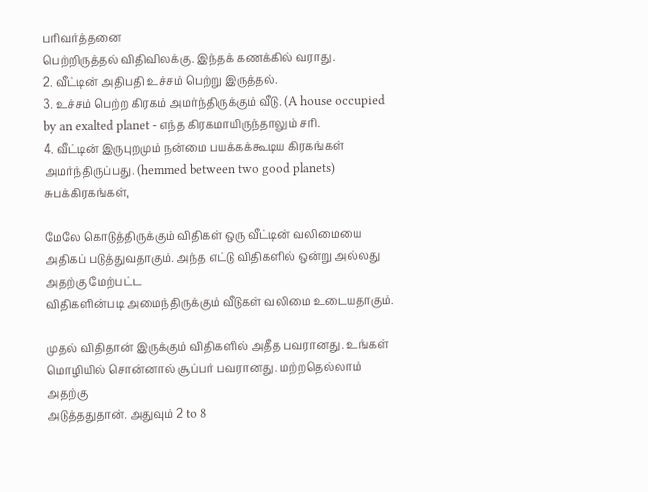பரிவர்த்தனை
பெற்றிருத்தல் விதிவிலக்கு. இந்தக் கணக்கில் வராது.
2. வீட்டின் அதிபதி உச்சம் பெற்று இருத்தல்.
3. உச்சம் பெற்ற கிரகம் அமர்ந்திருக்கும் வீடு. (A house occupied by an exalted planet - எந்த கிரகமாயிருந்தாலும் சரி.
4. வீட்டின் இருபுறமும் நன்மை பயக்கக்கூடிய கிரகங்கள் அமர்ந்திருப்பது. (hemmed between two good planets) சுபக்கிரகங்கள்,

மேலே கொடுத்திருக்கும் விதிகள் ஒரு வீட்டின் வலிமையை அதிகப் படுத்துவதாகும். அந்த எட்டு விதிகளில் ஒன்று அல்லது அதற்கு மேற்பட்ட
விதிகளின்படி அமைந்திருக்கும் வீடுகள் வலிமை உடையதாகும்.

முதல் விதிதான் இருக்கும் விதிகளில் அதீத பவரானது. உங்கள் மொழியில் சொன்னால் சூப்பர் பவரானது. மற்றதெல்லாம் அதற்கு
அடுத்ததுதான். அதுவும் 2 to 8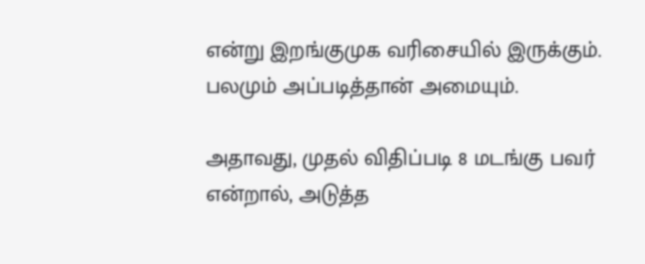என்று இறங்குமுக வரிசையில் இருக்கும். பலமும் அப்படித்தான் அமையும்.

அதாவது, முதல் விதிப்படி 8 மடங்கு பவர் என்றால், அடுத்த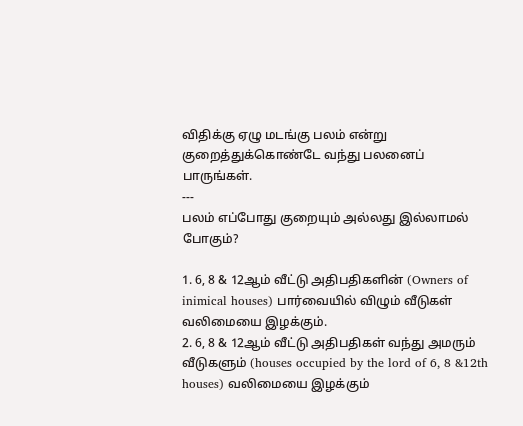விதிக்கு ஏழு மடங்கு பலம் என்று குறைத்துக்கொண்டே வந்து பலனைப்
பாருங்கள்.
---
பலம் எப்போது குறையும் அல்லது இல்லாமல் போகும்?

1. 6, 8 & 12ஆம் வீட்டு அதிபதிகளின் (Owners of inimical houses) பார்வையில் விழும் வீடுகள் வலிமையை இழக்கும்.
2. 6, 8 & 12ஆம் வீட்டு அதிபதிகள் வந்து அமரும் வீடுகளும் (houses occupied by the lord of 6, 8 &12th houses) வலிமையை இழக்கும்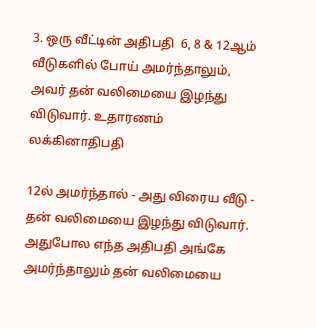3. ஒரு வீட்டின் அதிபதி  6, 8 & 12ஆம் வீடுகளில் போய் அமர்ந்தாலும், அவர் தன் வலிமையை இழந்து விடுவார். உதாரணம் லக்கினாதிபதி

12ல் அமர்ந்தால் - அது விரைய வீடு - தன் வலிமையை இழந்து விடுவார். அதுபோல எந்த அதிபதி அங்கே அமர்ந்தாலும் தன் வலிமையை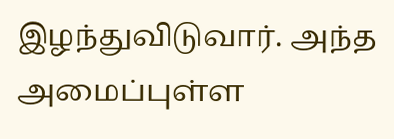இழந்துவிடுவார். அந்த அமைப்புள்ள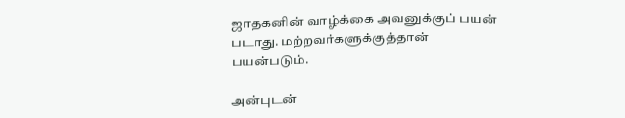ஜாதகனின் வாழ்க்கை அவனுக்குப் பயன் படாது. மற்றவர்களுக்குத்தான் பயன்படும்.

அன்புடன்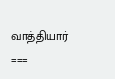வாத்தியார்
===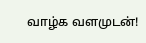வாழ்க வளமுடன்!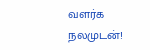வளர்க நலமுடன்!